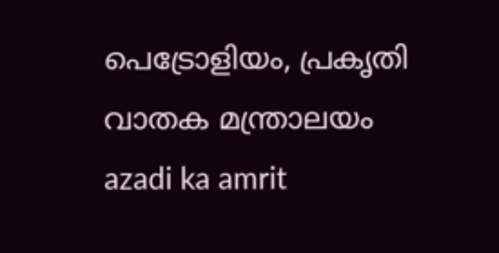പെട്രോളിയം, പ്രകൃതി വാതക മന്ത്രാലയം
azadi ka amrit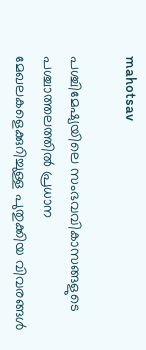mahotsav

പശ്ചിമേഷ്യയിലെ സംഭവവികാസങ്ങളുടെ പശ്ചാത്തലത്തിൽ പ്രധാന മേഖലകളെക്കുറിച്ചുള്ള പുതുക്കിയ വിവരങ്ങൾ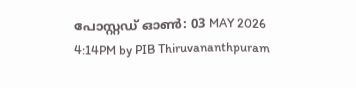പോസ്റ്റഡ് ഓണ്‍: 03 MAY 2026 4:14PM by PIB Thiruvananthpuram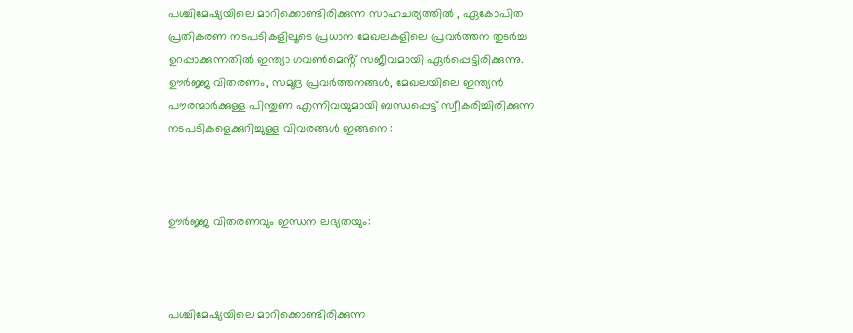പശ്ചിമേഷ്യയിലെ മാറിക്കൊണ്ടിരിക്കുന്ന സാഹചര്യത്തിൽ , ഏകോപിത പ്രതികരണ നടപടികളിലൂടെ പ്രധാന മേഖലകളിലെ പ്രവർത്തന തുടർച്ച ഉറപ്പാക്കുന്നതിൽ ഇന്ത്യാ ഗവൺമെൻ്റ് സജീവമായി ഏർപ്പെട്ടിരിക്കുന്നു. ഊർജ്ജ വിതരണം, സമുദ്ര പ്രവർത്തനങ്ങൾ, മേഖലയിലെ ഇന്ത്യൻ പൗരന്മാർക്കുള്ള പിന്തുണ എന്നിവയുമായി ബന്ധപ്പെട്ട് സ്വീകരിച്ചിരിക്കുന്ന നടപടികളെക്കുറിച്ചുള്ള വിവരങ്ങൾ ഇങ്ങനെ :



ഊർജ്ജ വിതരണവും ഇന്ധന ലഭ്യതയും:



പശ്ചിമേഷ്യയിലെ മാറിക്കൊണ്ടിരിക്കുന്ന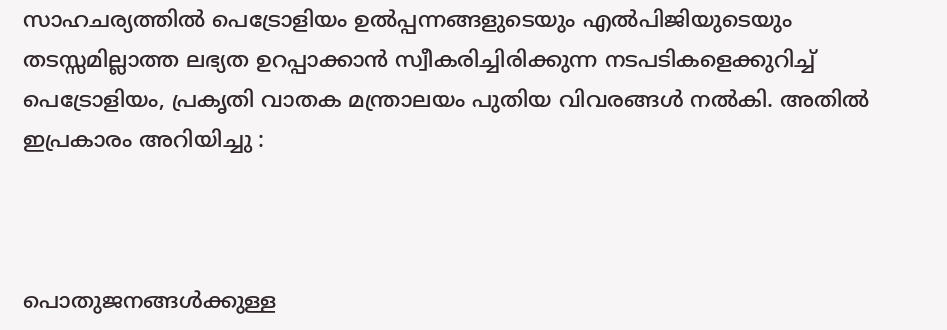സാഹചര്യത്തിൽ പെട്രോളിയം ഉൽപ്പന്നങ്ങളുടെയും എൽപിജിയുടെയും തടസ്സമില്ലാത്ത ലഭ്യത ഉറപ്പാക്കാൻ സ്വീകരിച്ചിരിക്കുന്ന നടപടികളെക്കുറിച്ച് പെട്രോളിയം, പ്രകൃതി വാതക മന്ത്രാലയം പുതിയ വിവരങ്ങൾ നൽകി. അതിൽ ഇപ്രകാരം അറിയിച്ചു :



പൊതുജനങ്ങൾക്കുള്ള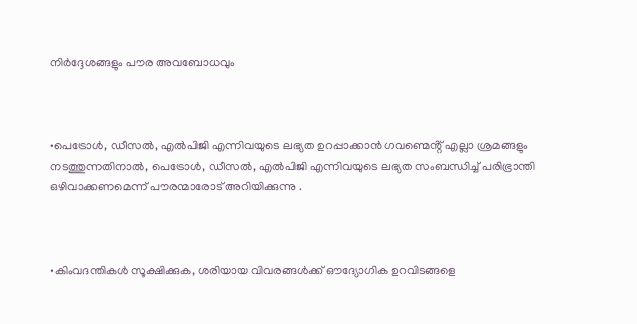നിർദ്ദേശങ്ങളും പൗര അവബോധവും



•പെട്രോൾ, ഡീസൽ, എൽപിജി എന്നിവയുടെ ലഭ്യത ഉറപ്പാക്കാൻ ഗവണ്മെൻ്റ് എല്ലാ ശ്രമങ്ങളും നടത്തുന്നതിനാൽ, പെട്രോൾ, ഡീസൽ, എൽപിജി എന്നിവയുടെ ലഭ്യത സംബന്ധിച്ച് പരിഭ്രാന്തി ഒഴിവാക്കണമെന്ന് പൗരന്മാരോട് അറിയിക്കുന്നു .



•കിംവദന്തികൾ സൂക്ഷിക്കുക, ശരിയായ വിവരങ്ങൾക്ക് ഔദ്യോഗിക ഉറവിടങ്ങളെ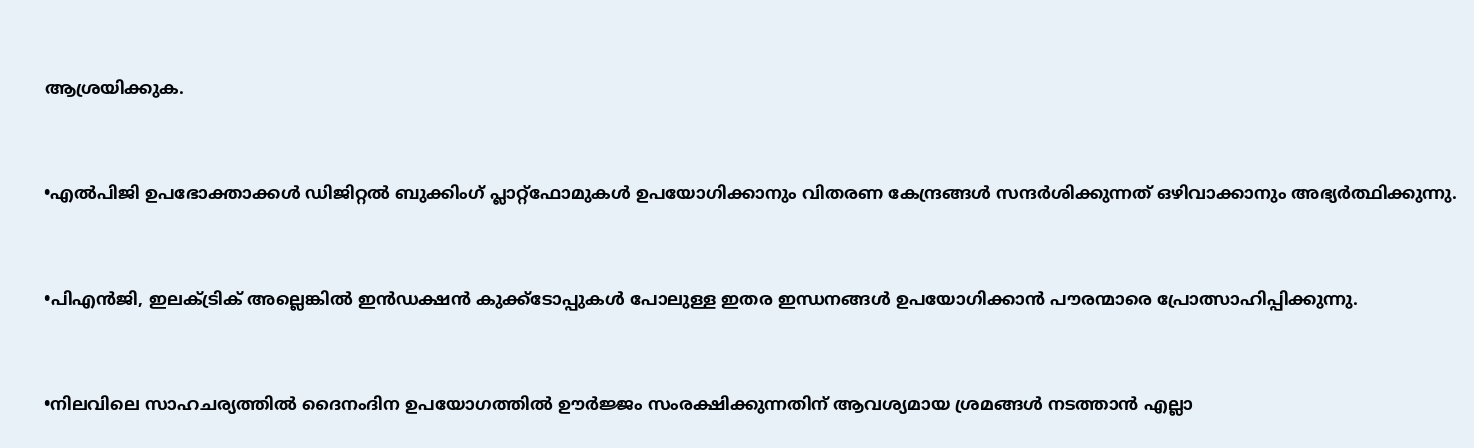ആശ്രയിക്കുക.



•എൽപിജി ഉപഭോക്താക്കൾ ഡിജിറ്റൽ ബുക്കിംഗ് പ്ലാറ്റ്‌ഫോമുകൾ ഉപയോഗിക്കാനും വിതരണ കേന്ദ്രങ്ങൾ സന്ദർശിക്കുന്നത് ഒഴിവാക്കാനും അഭ്യർത്ഥിക്കുന്നു.



•പിഎൻജി, ഇലക്ട്രിക് അല്ലെങ്കിൽ ഇൻഡക്ഷൻ കുക്ക്‌ടോപ്പുകൾ പോലുള്ള ഇതര ഇന്ധനങ്ങൾ ഉപയോഗിക്കാൻ പൗരന്മാരെ പ്രോത്സാഹിപ്പിക്കുന്നു.



•നിലവിലെ സാഹചര്യത്തിൽ ദൈനംദിന ഉപയോഗത്തിൽ ഊർജ്ജം സംരക്ഷിക്കുന്നതിന് ആവശ്യമായ ശ്രമങ്ങൾ നടത്താൻ എല്ലാ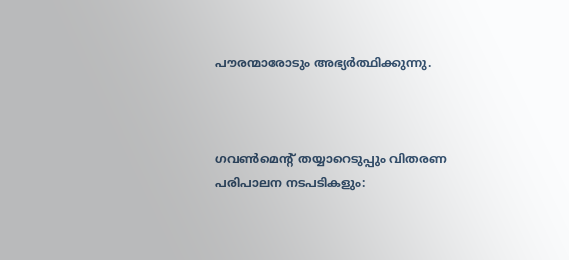പൗരന്മാരോടും അഭ്യർത്ഥിക്കുന്നു.



ഗവൺമെൻ്റ് തയ്യാറെടുപ്പും വിതരണ പരിപാലന നടപടികളും: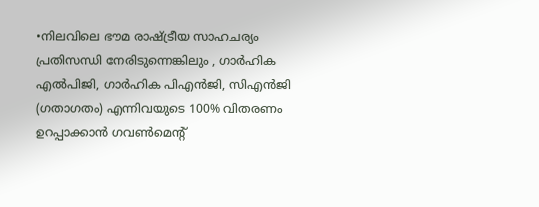•നിലവിലെ ഭൗമ രാഷ്ട്രീയ സാഹചര്യം പ്രതിസന്ധി നേരിടുന്നെങ്കിലും , ഗാർഹിക എൽപിജി, ഗാർഹിക പിഎൻജി, സിഎൻജി (ഗതാഗതം) എന്നിവയുടെ 100% വിതരണം ഉറപ്പാക്കാൻ ഗവൺമെൻ്റ്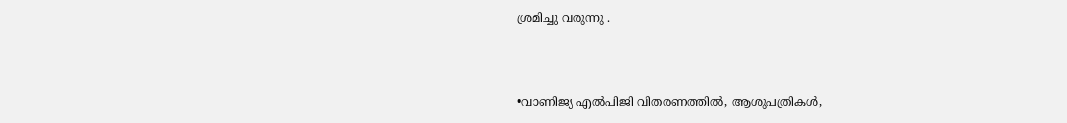ശ്രമിച്ചു വരുന്നു .



•വാണിജ്യ എൽപിജി വിതരണത്തിൽ, ആശുപത്രികൾ,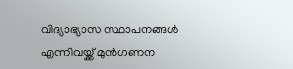വിദ്യാഭ്യാസ സ്ഥാപനങ്ങൾ എന്നിവയ്ക്ക് മുൻഗണന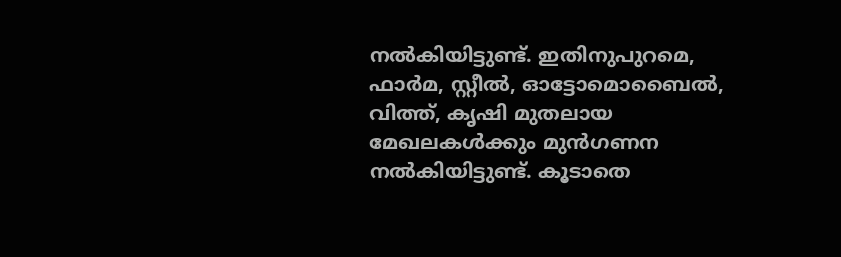നൽകിയിട്ടുണ്ട്. ഇതിനുപുറമെ, ഫാർമ, സ്റ്റീൽ, ഓട്ടോമൊബൈൽ, വിത്ത്, കൃഷി മുതലായ മേഖലകൾക്കും മുൻഗണന നൽകിയിട്ടുണ്ട്. കൂടാതെ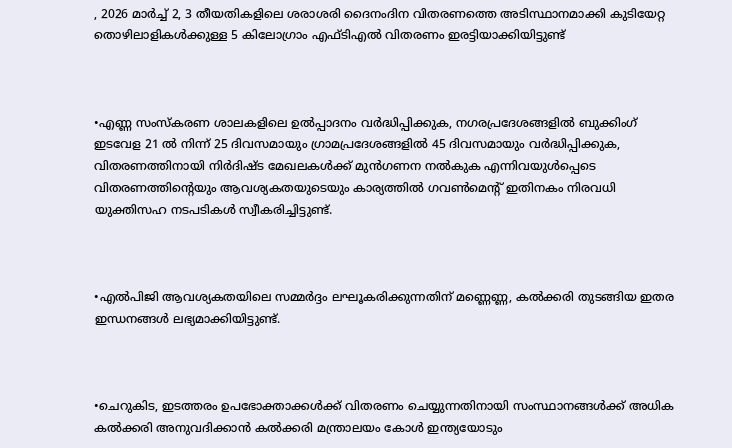, 2026 മാർച്ച് 2, 3 തീയതികളിലെ ശരാശരി ദൈനംദിന വിതരണത്തെ അടിസ്ഥാനമാക്കി കുടിയേറ്റ തൊഴിലാളികൾക്കുള്ള 5 കിലോഗ്രാം എഫ്‌ടിഎൽ വിതരണം ഇരട്ടിയാക്കിയിട്ടുണ്ട്



•എണ്ണ സംസ്കരണ ശാലകളിലെ ഉൽപ്പാദനം വർദ്ധിപ്പിക്കുക, നഗരപ്രദേശങ്ങളിൽ ബുക്കിംഗ് ഇടവേള 21 ൽ നിന്ന് 25 ദിവസമായും ഗ്രാമപ്രദേശങ്ങളിൽ 45 ദിവസമായും വർദ്ധിപ്പിക്കുക, വിതരണത്തിനായി നിർദിഷ്ട മേഖലകൾക്ക് മുൻഗണന നൽകുക എന്നിവയുൾപ്പെടെ വിതരണത്തിൻ്റെയും ആവശ്യകതയുടെയും കാര്യത്തിൽ ഗവൺമെൻ്റ് ഇതിനകം നിരവധി യുക്തിസഹ നടപടികൾ സ്വീകരിച്ചിട്ടുണ്ട്.



•എൽപിജി ആവശ്യകതയിലെ സമ്മർദ്ദം ലഘൂകരിക്കുന്നതിന് മണ്ണെണ്ണ, കൽക്കരി തുടങ്ങിയ ഇതര ഇന്ധനങ്ങൾ ലഭ്യമാക്കിയിട്ടുണ്ട്.



•ചെറുകിട, ഇടത്തരം ഉപഭോക്താക്കൾക്ക് വിതരണം ചെയ്യുന്നതിനായി സംസ്ഥാനങ്ങൾക്ക് അധിക കൽക്കരി അനുവദിക്കാൻ കൽക്കരി മന്ത്രാലയം കോൾ ഇന്ത്യയോടും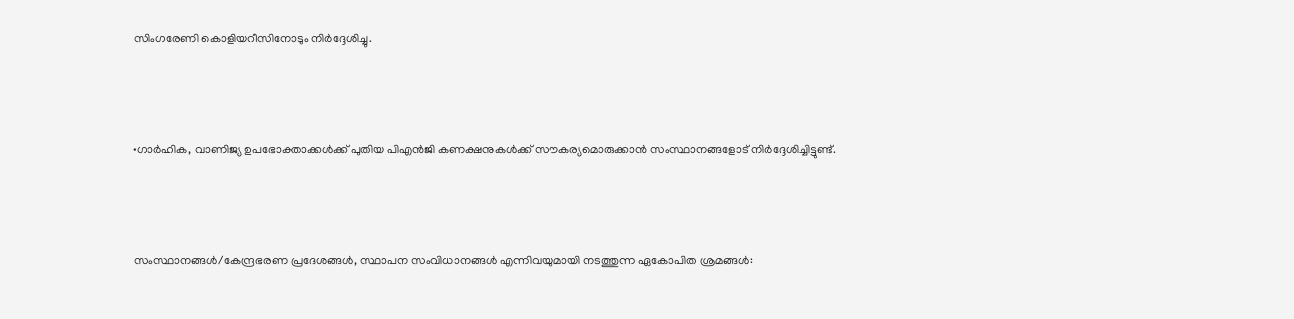സിംഗരേണി കൊളിയറീസിനോടും നിർദ്ദേശിച്ചു.



•ഗാർഹിക, വാണിജ്യ ഉപഭോക്താക്കൾക്ക് പുതിയ പിഎൻജി കണക്ഷനുകൾക്ക് സൗകര്യമൊരുക്കാൻ സംസ്ഥാനങ്ങളോട് നിർദ്ദേശിച്ചിട്ടുണ്ട്.



സംസ്ഥാനങ്ങൾ/കേന്ദ്രഭരണ പ്രദേശങ്ങൾ, സ്ഥാപന സംവിധാനങ്ങൾ എന്നിവയുമായി നടത്തുന്ന ഏകോപിത ശ്രമങ്ങൾ: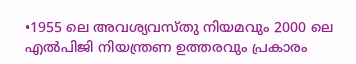•1955 ലെ അവശ്യവസ്തു നിയമവും 2000 ലെ എൽപിജി നിയന്ത്രണ ഉത്തരവും പ്രകാരം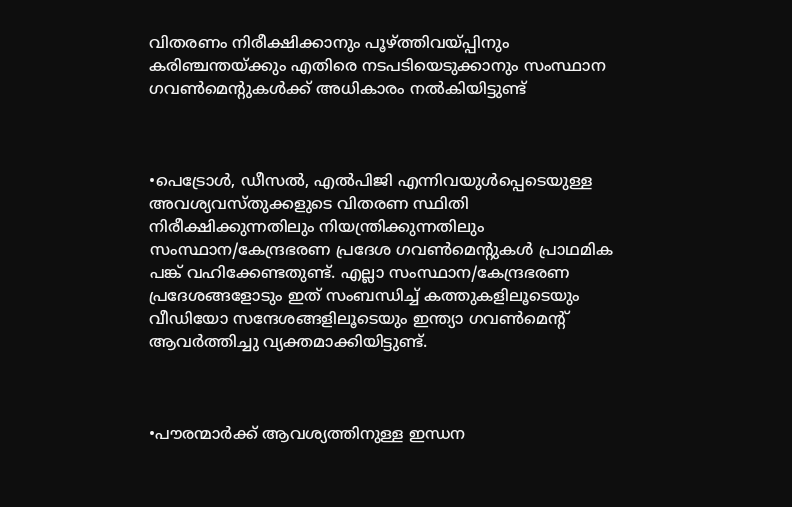വിതരണം നിരീക്ഷിക്കാനും പൂഴ്ത്തിവയ്പ്പിനും കരിഞ്ചന്തയ്ക്കും എതിരെ നടപടിയെടുക്കാനും സംസ്ഥാന ഗവൺമെൻ്റുകൾക്ക് അധികാരം നൽകിയിട്ടുണ്ട്



•പെട്രോൾ, ഡീസൽ, എൽപിജി എന്നിവയുൾപ്പെടെയുള്ള അവശ്യവസ്തുക്കളുടെ വിതരണ സ്ഥിതി നിരീക്ഷിക്കുന്നതിലും നിയന്ത്രിക്കുന്നതിലും സംസ്ഥാന/കേന്ദ്രഭരണ പ്രദേശ ഗവൺമെൻ്റുകൾ പ്രാഥമിക പങ്ക് വഹിക്കേണ്ടതുണ്ട്. എല്ലാ സംസ്ഥാന/കേന്ദ്രഭരണ പ്രദേശങ്ങളോടും ഇത് സംബന്ധിച്ച് കത്തുകളിലൂടെയും വീഡിയോ സന്ദേശങ്ങളിലൂടെയും ഇന്ത്യാ ഗവൺമെൻ്റ് ആവർത്തിച്ചു വ്യക്തമാക്കിയിട്ടുണ്ട്.



•പൗരന്മാർക്ക് ആവശ്യത്തിനുള്ള ഇന്ധന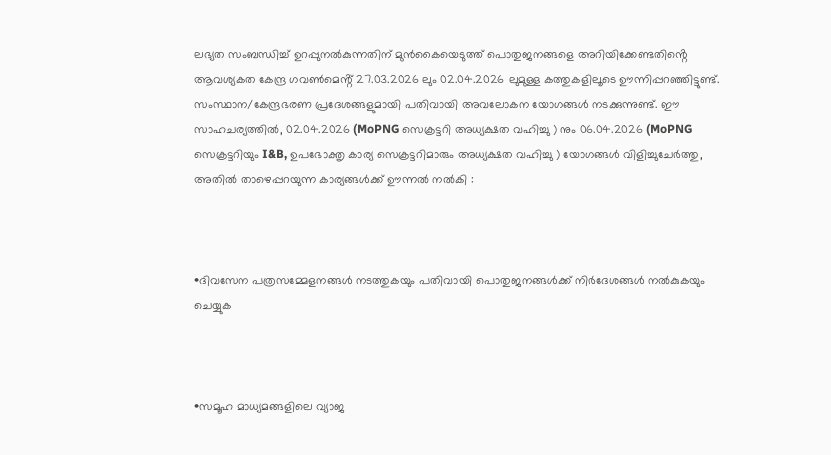ലഭ്യത സംബന്ധിച്ച് ഉറപ്പുനൽകുന്നതിന് മുൻകൈയെടുത്ത് പൊതുജനങ്ങളെ അറിയിക്കേണ്ടതിൻ്റെ ആവശ്യകത കേന്ദ്ര ഗവൺമെൻ്റ് 27.03.2026 ലും 02.04.2026 ലുമുള്ള കത്തുകളിലൂടെ ഊന്നിപ്പറഞ്ഞിട്ടുണ്ട്. സംസ്ഥാന/കേന്ദ്രഭരണ പ്രദേശങ്ങളുമായി പതിവായി അവലോകന യോഗങ്ങൾ നടക്കുന്നുണ്ട്. ഈ സാഹചര്യത്തിൽ, 02.04.2026 (MoPNG സെക്രട്ടറി അധ്യക്ഷത വഹിച്ചു ) നും 06.04.2026 (MoPNG സെക്രട്ടറിയും I&B, ഉപഭോക്തൃ കാര്യ സെക്രട്ടറിമാരും അധ്യക്ഷത വഹിച്ചു ) യോഗങ്ങൾ വിളിച്ചുചേർത്തു, അതിൽ താഴെപ്പറയുന്ന കാര്യങ്ങൾക്ക് ഊന്നൽ നൽകി :



•ദിവസേന പത്രസമ്മേളനങ്ങൾ നടത്തുകയും പതിവായി പൊതുജനങ്ങൾക്ക് നിർദേശങ്ങൾ നൽകുകയും ചെയ്യുക



•സമൂഹ മാധ്യമങ്ങളിലെ വ്യാജ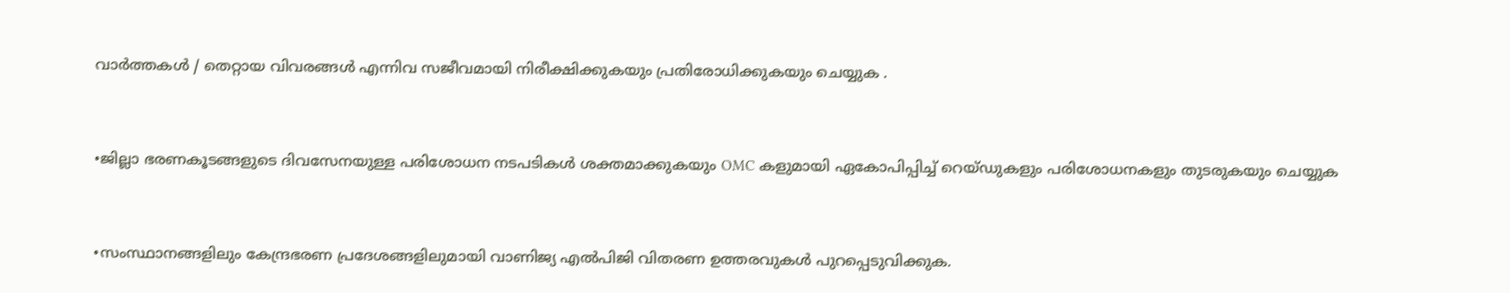വാർത്തകൾ / തെറ്റായ വിവരങ്ങൾ എന്നിവ സജീവമായി നിരീക്ഷിക്കുകയും പ്രതിരോധിക്കുകയും ചെയ്യുക .



•ജില്ലാ ഭരണകൂടങ്ങളുടെ ദിവസേനയുള്ള പരിശോധന നടപടികൾ ശക്തമാക്കുകയും OMC കളുമായി ഏകോപിപ്പിച്ച് റെയ്ഡുകളും പരിശോധനകളും തുടരുകയും ചെയ്യുക



•സംസ്ഥാനങ്ങളിലും കേന്ദ്രഭരണ പ്രദേശങ്ങളിലുമായി വാണിജ്യ എൽ‌പി‌ജി വിതരണ ഉത്തരവുകൾ പുറപ്പെടുവിക്കുക.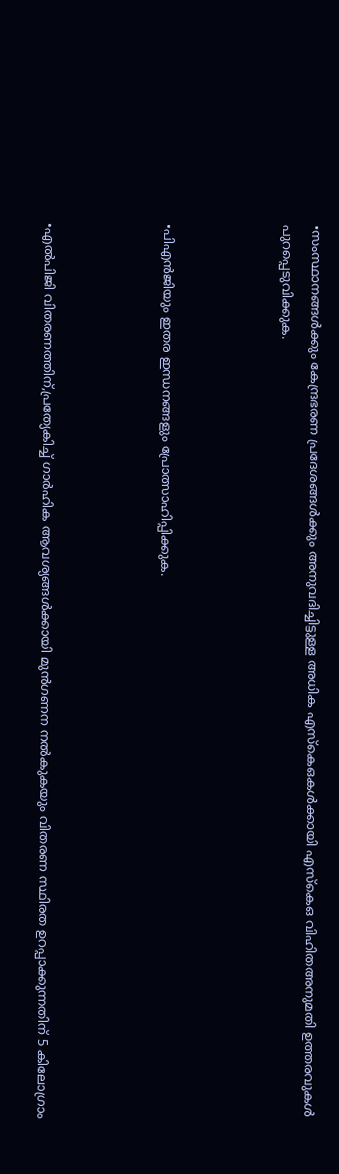•സംസ്ഥാനങ്ങൾക്കും കേന്ദ്രഭരണ പ്രദേശങ്ങൾക്കും അനുവദിച്ചിട്ടുള്ള അധിക എസ്‌കെ‌ഒകൾക്കായി എസ്‌കെ‌ഒ വിഹിതഅനുമതി ഉത്തരവുകൾ പുറപ്പെടുവിക്കുക.



•പി‌എൻ‌ജിയും ഇതര ഇന്ധനങ്ങളും പ്രോത്സാഹിപ്പിക്കുക.



•എൽ‌പി‌ജി വിതരണത്തിന്,പ്രത്യേകിച്ച് ഗാർഹിക ആവശ്യങ്ങൾക്കായി മുൻഗണന നൽകുകയും വിതരണ സ്ഥിരത ഉറപ്പാക്കുന്നതിന് 5 കിലോഗ്രാം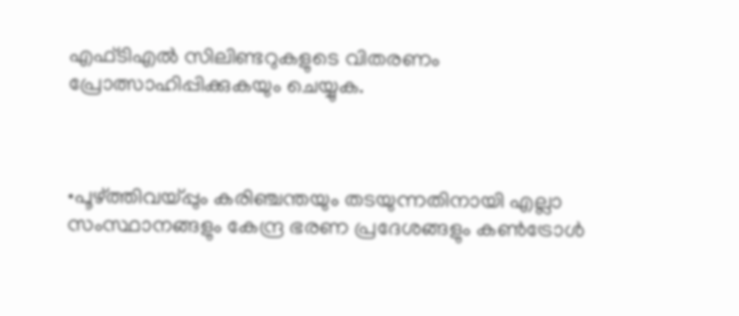എഫ്‌ടി‌എൽ സിലിണ്ടറുകളുടെ വിതരണം പ്രോത്സാഹിപ്പിക്കുകയും ചെയ്യുക.



•പൂഴ്ത്തിവയ്പ്പും കരിഞ്ചന്തയും തടയുന്നതിനായി എല്ലാ സംസ്ഥാനങ്ങളും കേന്ദ്ര ഭരണ പ്രദേശങ്ങളും കൺട്രോൾ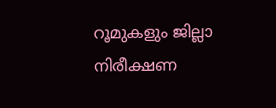റൂമുകളും ജില്ലാ നിരീക്ഷണ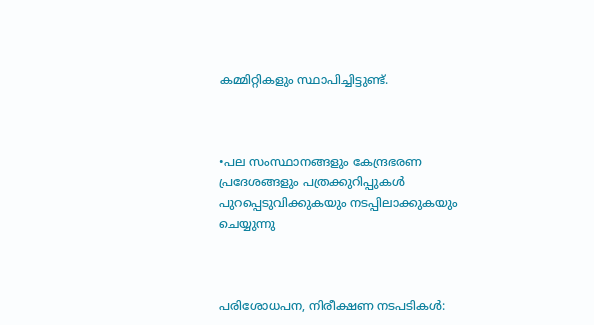കമ്മിറ്റികളും സ്ഥാപിച്ചിട്ടുണ്ട്.



•പല സംസ്ഥാനങ്ങളും കേന്ദ്രഭരണ പ്രദേശങ്ങളും പത്രക്കുറിപ്പുകൾ പുറപ്പെടുവിക്കുകയും നടപ്പിലാക്കുകയും ചെയ്യുന്നു



പരിശോധപന, നിരീക്ഷണ നടപടികൾ: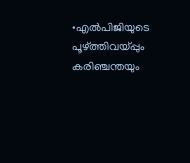•എൽ‌പി‌ജിയുടെ പൂഴ്ത്തിവയ്പ്പും കരിഞ്ചന്തയും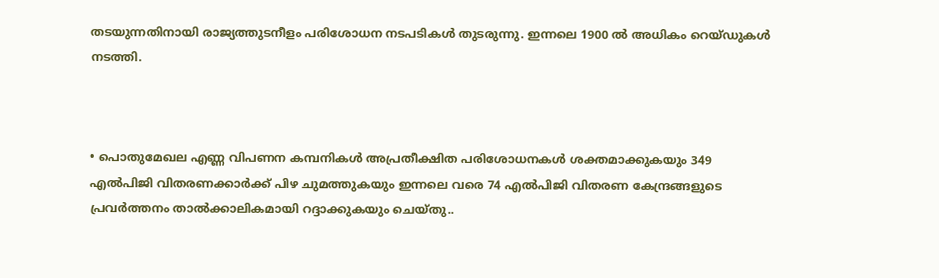തടയുന്നതിനായി രാജ്യത്തുടനീളം പരിശോധന നടപടികൾ തുടരുന്നു. ഇന്നലെ 1900 ൽ അധികം റെയ്ഡുകൾ നടത്തി.



• പൊതുമേഖല എണ്ണ വിപണന കമ്പനികൾ അപ്രതീക്ഷിത പരിശോധനകൾ ശക്തമാക്കുകയും 349 എൽ‌പി‌ജി വിതരണക്കാർക്ക് പിഴ ചുമത്തുകയും ഇന്നലെ വരെ 74 എൽ‌പി‌ജി വിതരണ കേന്ദ്രങ്ങളുടെ പ്രവർത്തനം താൽക്കാലികമായി റദ്ദാക്കുകയും ചെയ്തു..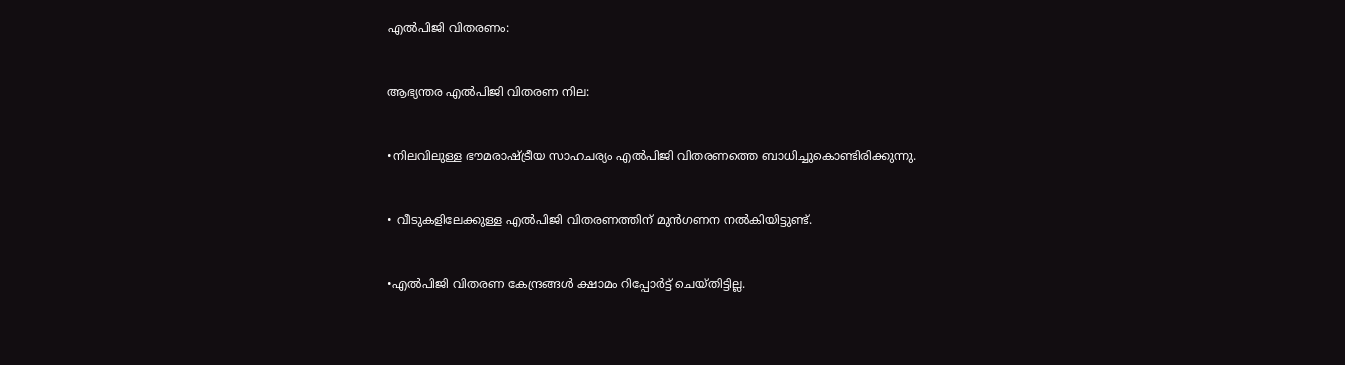എൽ‌പി‌ജി വിതരണം:



ആഭ്യന്തര എൽ‌പി‌ജി വിതരണ നില:



•നിലവിലുള്ള ഭൗമരാഷ്ട്രീയ സാഹചര്യം എൽ‌പി‌ജി വിതരണത്തെ ബാധിച്ചുകൊണ്ടിരിക്കുന്നു.



• വീടുകളിലേക്കുള്ള എൽപിജി വിതരണത്തിന് മുൻഗണന നൽകിയിട്ടുണ്ട്.



•എൽപിജി വിതരണ കേന്ദ്രങ്ങൾ ക്ഷാമം റിപ്പോർട്ട് ചെയ്തിട്ടില്ല.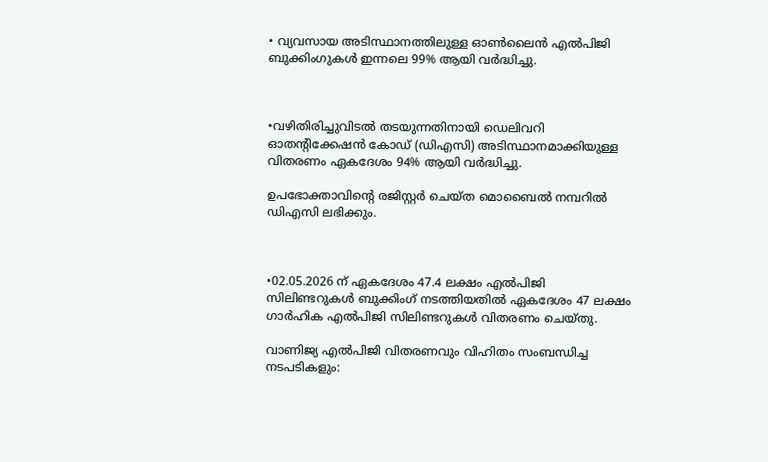• വ്യവസായ അടിസ്ഥാനത്തിലുള്ള ഓൺലൈൻ എൽപിജി ബുക്കിംഗുകൾ ഇന്നലെ 99% ആയി വർദ്ധിച്ചു.



•വഴിതിരിച്ചുവിടൽ തടയുന്നതിനായി ഡെലിവറി ഓതൻ്റിക്കേഷൻ കോഡ് (ഡിഎസി) അടിസ്ഥാനമാക്കിയുള്ള വിതരണം ഏകദേശം 94% ആയി വർദ്ധിച്ചു.

ഉപഭോക്താവിൻ്റെ രജിസ്റ്റർ ചെയ്ത മൊബൈൽ നമ്പറിൽ ഡിഎസി ലഭിക്കും.



•02.05.2026 ന് ഏകദേശം 47.4 ലക്ഷം എൽപിജി സിലിണ്ടറുകൾ ബുക്കിംഗ് നടത്തിയതിൽ ഏകദേശം 47 ലക്ഷം ഗാർഹിക എൽപിജി സിലിണ്ടറുകൾ വിതരണം ചെയ്തു.

വാണിജ്യ എൽപിജി വിതരണവും വിഹിതം സംബന്ധിച്ച നടപടികളും: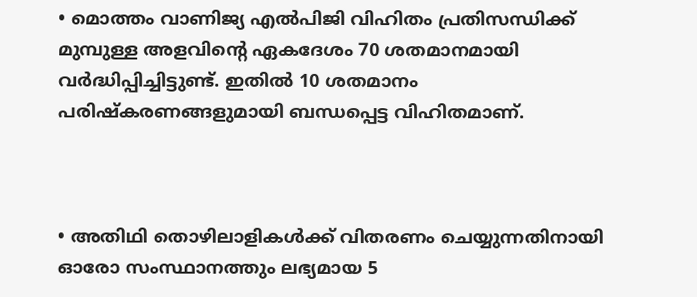• മൊത്തം വാണിജ്യ എൽപിജി വിഹിതം പ്രതിസന്ധിക്ക് മുമ്പുള്ള അളവിൻ്റെ ഏകദേശം 70 ശതമാനമായി വർദ്ധിപ്പിച്ചിട്ടുണ്ട്. ഇതിൽ 10 ശതമാനം പരിഷ്കരണങ്ങളുമായി ബന്ധപ്പെട്ട വിഹിതമാണ്.



• അതിഥി തൊഴിലാളികൾക്ക് വിതരണം ചെയ്യുന്നതിനായി ഓരോ സംസ്ഥാനത്തും ലഭ്യമായ 5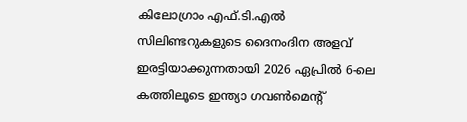കിലോഗ്രാം എഫ്.ടി.എൽ സിലിണ്ടറുകളുടെ ദൈനംദിന അളവ് ഇരട്ടിയാക്കുന്നതായി 2026 ഏപ്രിൽ 6-ലെ കത്തിലൂടെ ഇന്ത്യാ ഗവൺമെൻ്റ്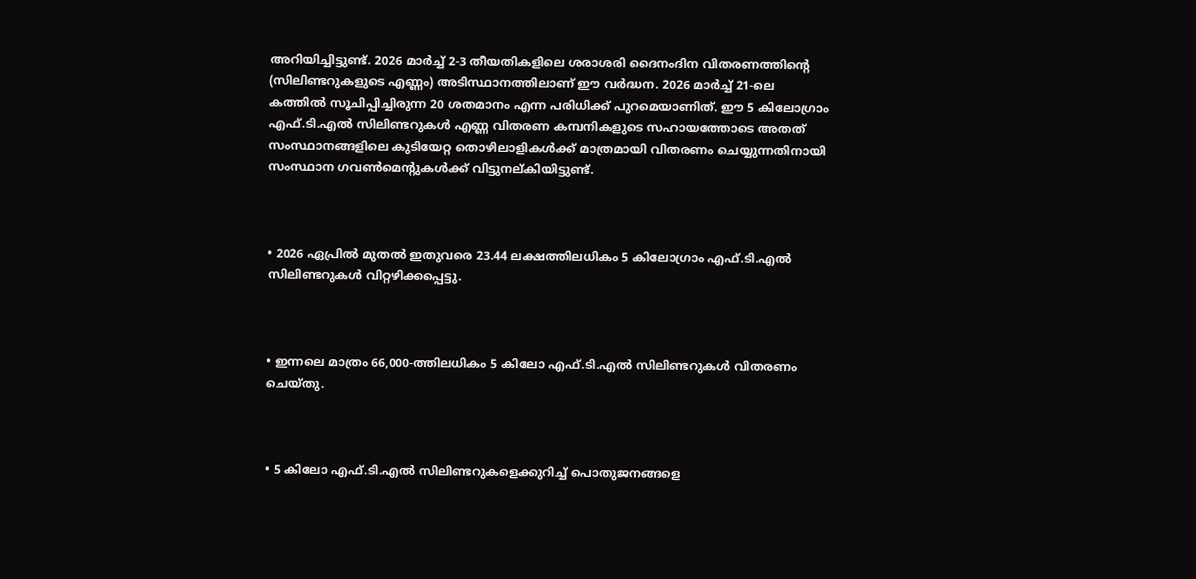അറിയിച്ചിട്ടുണ്ട്. 2026 മാർച്ച് 2-3 തീയതികളിലെ ശരാശരി ദൈനംദിന വിതരണത്തിൻ്റെ (സിലിണ്ടറുകളുടെ എണ്ണം) അടിസ്ഥാനത്തിലാണ് ഈ വർദ്ധന. 2026 മാർച്ച് 21-ലെ കത്തിൽ സൂചിപ്പിച്ചിരുന്ന 20 ശതമാനം എന്ന പരിധിക്ക് പുറമെയാണിത്. ഈ 5 കിലോഗ്രാം എഫ്.ടി.എൽ സിലിണ്ടറുകൾ എണ്ണ വിതരണ കമ്പനികളുടെ സഹായത്തോടെ അതത് സംസ്ഥാനങ്ങളിലെ കുടിയേറ്റ തൊഴിലാളികൾക്ക് മാത്രമായി വിതരണം ചെയ്യുന്നതിനായി സംസ്ഥാന ഗവൺമെൻ്റുകൾക്ക് വിട്ടുനല്കിയിട്ടുണ്ട്.



• 2026 ഏപ്രിൽ മുതൽ ഇതുവരെ 23.44 ലക്ഷത്തിലധികം 5 കിലോഗ്രാം എഫ്.ടി.എൽ സിലിണ്ടറുകൾ വിറ്റഴിക്കപ്പെട്ടു.



• ഇന്നലെ മാത്രം 66,000-ത്തിലധികം 5 കിലോ എഫ്.ടി.എൽ സിലിണ്ടറുകൾ വിതരണം ചെയ്തു.



• 5 കിലോ എഫ്.ടി.എൽ സിലിണ്ടറുകളെക്കുറിച്ച് പൊതുജനങ്ങളെ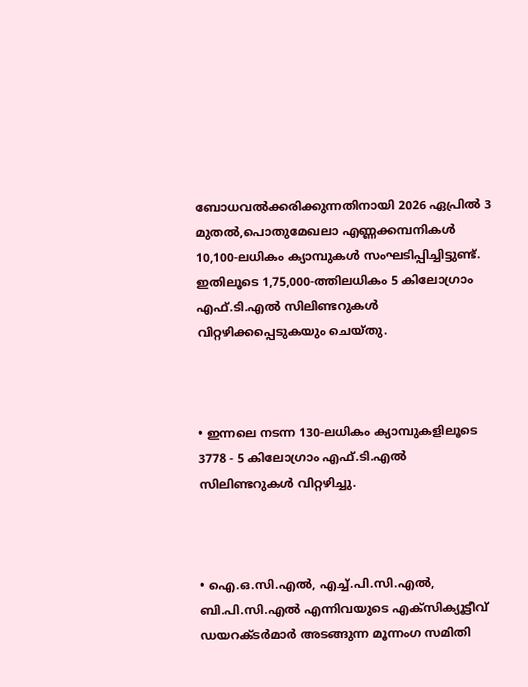ബോധവൽക്കരിക്കുന്നതിനായി 2026 ഏപ്രിൽ 3 മുതൽ,പൊതുമേഖലാ എണ്ണക്കമ്പനികൾ 10,100-ലധികം ക്യാമ്പുകൾ സംഘടിപ്പിച്ചിട്ടുണ്ട്. ഇതിലൂടെ 1,75,000-ത്തിലധികം 5 കിലോഗ്രാം എഫ്.ടി.എൽ സിലിണ്ടറുകൾ വിറ്റഴിക്കപ്പെടുകയും ചെയ്തു.



• ഇന്നലെ നടന്ന 130-ലധികം ക്യാമ്പുകളിലൂടെ 3778 - 5 കിലോഗ്രാം എഫ്.ടി.എൽ സിലിണ്ടറുകൾ വിറ്റഴിച്ചു.



• ഐ.ഒ.സി.എൽ, എച്ച്.പി.സി.എൽ, ബി.പി.സി.എൽ എന്നിവയുടെ എക്സിക്യൂട്ടീവ് ഡയറക്ടർമാർ അടങ്ങുന്ന മൂന്നംഗ സമിതി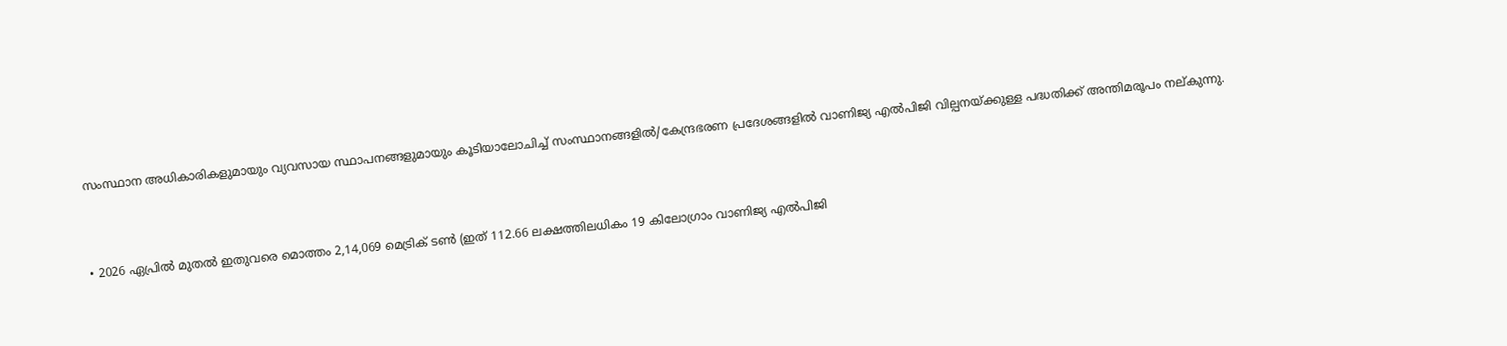സംസ്ഥാന അധികാരികളുമായും വ്യവസായ സ്ഥാപനങ്ങളുമായും കൂടിയാലോചിച്ച് സംസ്ഥാനങ്ങളിൽ/കേന്ദ്രഭരണ പ്രദേശങ്ങളിൽ വാണിജ്യ എൽപിജി വില്പനയ്ക്കുള്ള പദ്ധതിക്ക് അന്തിമരൂപം നല്കുന്നു.



• 2026 ഏപ്രിൽ മുതൽ ഇതുവരെ മൊത്തം 2,14,069 മെട്രിക് ടൺ (ഇത് 112.66 ലക്ഷത്തിലധികം 19 കിലോഗ്രാം വാണിജ്യ എൽപിജി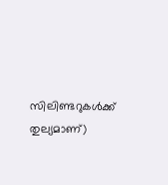സിലിണ്ടറുകൾക്ക് തുല്യമാണ്)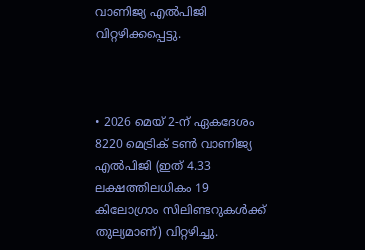വാണിജ്യ എൽപിജി വിറ്റഴിക്കപ്പെട്ടു.



• 2026 മെയ് 2-ന് ഏകദേശം 8220 മെട്രിക് ടൺ വാണിജ്യ എൽപിജി (ഇത് 4.33 ലക്ഷത്തിലധികം 19 കിലോഗ്രാം സിലിണ്ടറുകൾക്ക് തുല്യമാണ്) വിറ്റഴിച്ചു.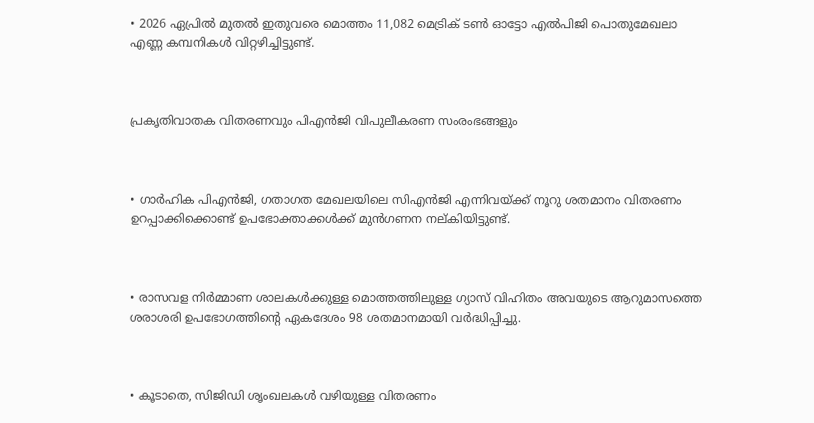• 2026 ഏപ്രിൽ മുതൽ ഇതുവരെ മൊത്തം 11,082 മെട്രിക് ടൺ ഓട്ടോ എൽപിജി പൊതുമേഖലാ എണ്ണ കമ്പനികൾ വിറ്റഴിച്ചിട്ടുണ്ട്.



പ്രകൃതിവാതക വിതരണവും പിഎൻജി വിപുലീകരണ സംരംഭങ്ങളും



• ഗാർഹിക പിഎൻജി, ഗതാഗത മേഖലയിലെ സിഎൻജി എന്നിവയ്ക്ക് നൂറു ശതമാനം വിതരണം ഉറപ്പാക്കിക്കൊണ്ട് ഉപഭോക്താക്കൾക്ക് മുൻഗണന നല്കിയിട്ടുണ്ട്.



• രാസവള നിർമ്മാണ ശാലകൾക്കുള്ള മൊത്തത്തിലുള്ള ഗ്യാസ് വിഹിതം അവയുടെ ആറുമാസത്തെ ശരാശരി ഉപഭോഗത്തിൻ്റെ ഏകദേശം 98 ശതമാനമായി വർദ്ധിപ്പിച്ചു.



• കൂടാതെ, സിജിഡി ശൃംഖലകൾ വഴിയുള്ള വിതരണം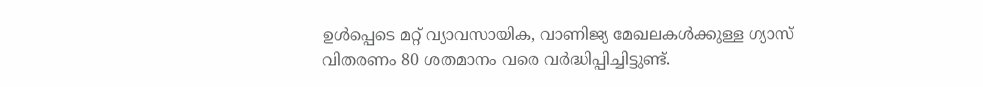ഉൾപ്പെടെ മറ്റ് വ്യാവസായിക, വാണിജ്യ മേഖലകൾക്കുള്ള ഗ്യാസ് വിതരണം 80 ശതമാനം വരെ വർദ്ധിപ്പിച്ചിട്ടുണ്ട്.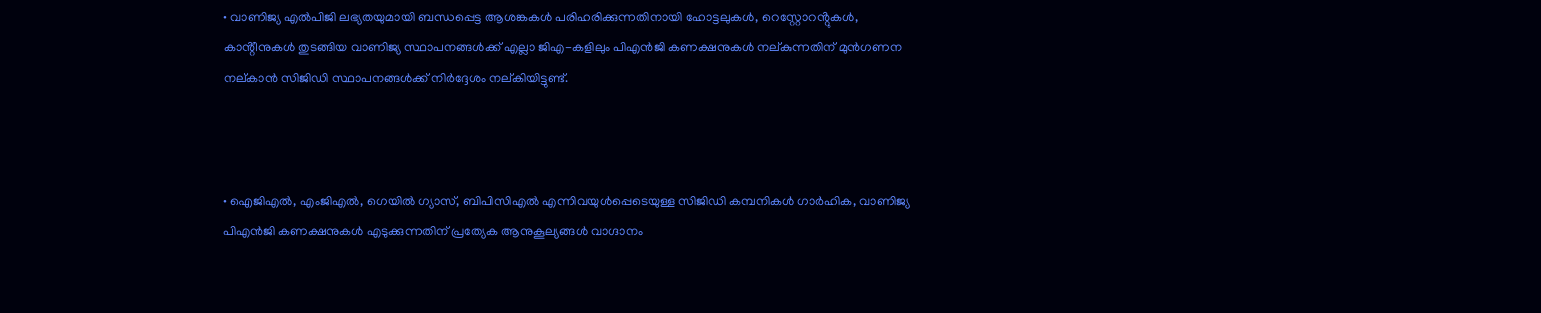• വാണിജ്യ എൽപിജി ലഭ്യതയുമായി ബന്ധപ്പെട്ട ആശങ്കകൾ പരിഹരിക്കുന്നതിനായി ഹോട്ടലുകൾ, റെസ്റ്റോറൻ്റുകൾ, കാൻ്റീനുകൾ തുടങ്ങിയ വാണിജ്യ സ്ഥാപനങ്ങൾക്ക് എല്ലാ ജിഎ-കളിലും പിഎൻജി കണക്ഷനുകൾ നല്കുന്നതിന് മുൻഗണന നല്കാൻ സിജിഡി സ്ഥാപനങ്ങൾക്ക് നിർദ്ദേശം നല്കിയിട്ടുണ്ട്.



• ഐജിഎൽ, എംജിഎൽ, ഗെയിൽ ഗ്യാസ്, ബിപിസിഎൽ എന്നിവയുൾപ്പെടെയുള്ള സിജിഡി കമ്പനികൾ ഗാർഹിക, വാണിജ്യ പിഎൻജി കണക്ഷനുകൾ എടുക്കുന്നതിന് പ്രത്യേക ആനുകൂല്യങ്ങൾ വാഗ്ദാനം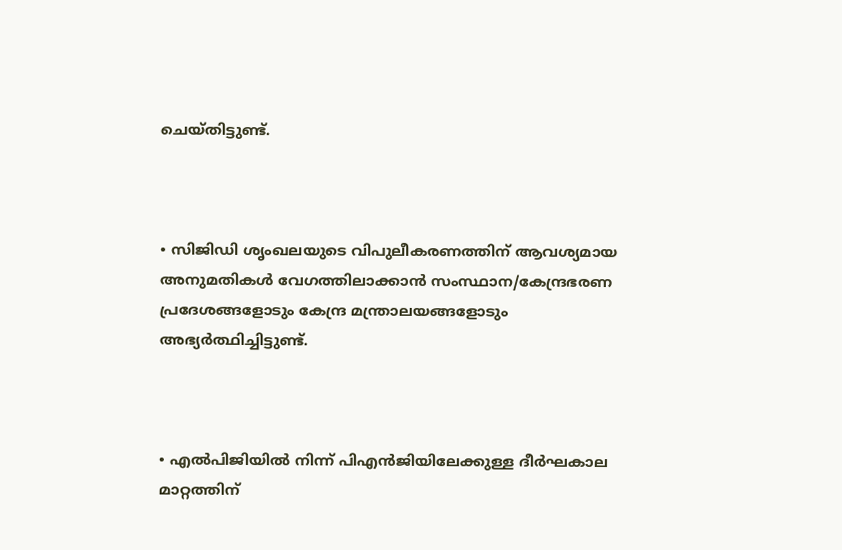ചെയ്തിട്ടുണ്ട്.



• സിജിഡി ശൃംഖലയുടെ വിപുലീകരണത്തിന് ആവശ്യമായ അനുമതികൾ വേഗത്തിലാക്കാൻ സംസ്ഥാന/കേന്ദ്രഭരണ പ്രദേശങ്ങളോടും കേന്ദ്ര മന്ത്രാലയങ്ങളോടും അഭ്യർത്ഥിച്ചിട്ടുണ്ട്.



• എൽപിജിയിൽ നിന്ന് പിഎൻജിയിലേക്കുള്ള ദീർഘകാല മാറ്റത്തിന്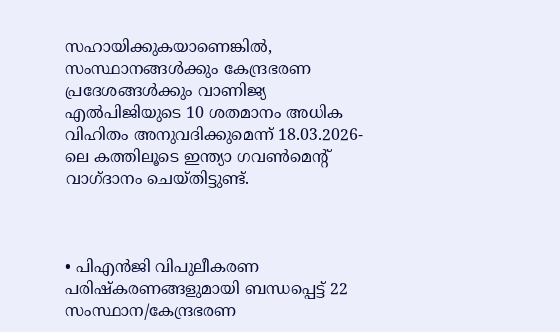സഹായിക്കുകയാണെങ്കിൽ, സംസ്ഥാനങ്ങൾക്കും കേന്ദ്രഭരണ പ്രദേശങ്ങൾക്കും വാണിജ്യ എൽപിജിയുടെ 10 ശതമാനം അധിക വിഹിതം അനുവദിക്കുമെന്ന് 18.03.2026-ലെ കത്തിലൂടെ ഇന്ത്യാ ഗവൺമെൻ്റ് വാഗ്ദാനം ചെയ്തിട്ടുണ്ട്.



• പിഎൻജി വിപുലീകരണ പരിഷ്കരണങ്ങളുമായി ബന്ധപ്പെട്ട് 22 സംസ്ഥാന/കേന്ദ്രഭരണ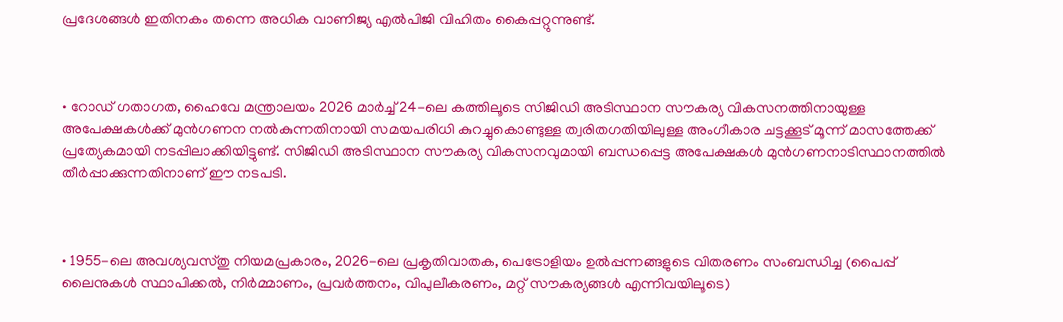പ്രദേശങ്ങൾ ഇതിനകം തന്നെ അധിക വാണിജ്യ എൽപിജി വിഹിതം കൈപ്പറ്റുന്നുണ്ട്.



• റോഡ് ഗതാഗത, ഹൈവേ മന്ത്രാലയം 2026 മാർച്ച് 24-ലെ കത്തിലൂടെ സിജിഡി അടിസ്ഥാന സൗകര്യ വികസനത്തിനായുള്ള അപേക്ഷകൾക്ക് മുൻഗണന നൽകുന്നതിനായി സമയപരിധി കുറച്ചുകൊണ്ടുള്ള ത്വരിതഗതിയിലുള്ള അംഗീകാര ചട്ടക്കൂട് മൂന്ന് മാസത്തേക്ക് പ്രത്യേകമായി നടപ്പിലാക്കിയിട്ടുണ്ട്. സിജിഡി അടിസ്ഥാന സൗകര്യ വികസനവുമായി ബന്ധപ്പെട്ട അപേക്ഷകൾ മുൻഗണനാടിസ്ഥാനത്തിൽ തീർപ്പാക്കുന്നതിനാണ് ഈ നടപടി.



• 1955-ലെ അവശ്യവസ്തു നിയമപ്രകാരം, 2026-ലെ പ്രകൃതിവാതക, പെട്രോളിയം ഉൽപ്പന്നങ്ങളുടെ വിതരണം സംബന്ധിച്ച (പൈപ്പ് ലൈനുകൾ സ്ഥാപിക്കൽ, നിർമ്മാണം, പ്രവർത്തനം, വിപുലീകരണം, മറ്റ് സൗകര്യങ്ങൾ എന്നിവയിലൂടെ)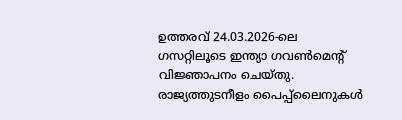ഉത്തരവ് 24.03.2026-ലെ ഗസറ്റിലൂടെ ഇന്ത്യാ ഗവൺമെൻ്റ് വിജ്ഞാപനം ചെയ്തു. രാജ്യത്തുടനീളം പൈപ്പ്‌ലൈനുകൾ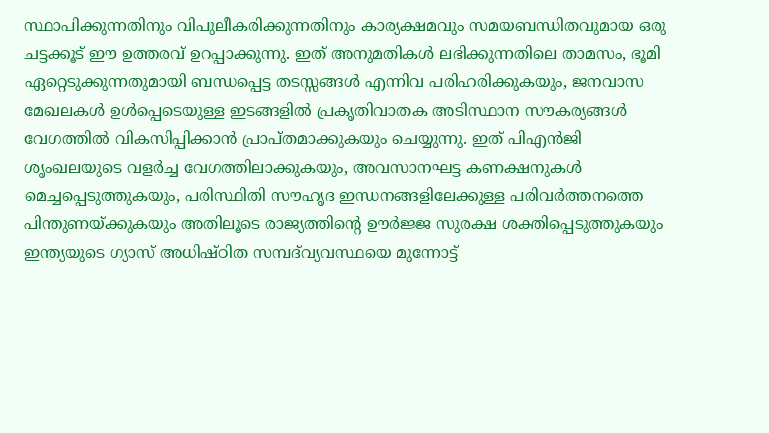സ്ഥാപിക്കുന്നതിനും വിപുലീകരിക്കുന്നതിനും കാര്യക്ഷമവും സമയബന്ധിതവുമായ ഒരു ചട്ടക്കൂട് ഈ ഉത്തരവ് ഉറപ്പാക്കുന്നു. ഇത് അനുമതികൾ ലഭിക്കുന്നതിലെ താമസം, ഭൂമി ഏറ്റെടുക്കുന്നതുമായി ബന്ധപ്പെട്ട തടസ്സങ്ങൾ എന്നിവ പരിഹരിക്കുകയും, ജനവാസ മേഖലകൾ ഉൾപ്പെടെയുള്ള ഇടങ്ങളിൽ പ്രകൃതിവാതക അടിസ്ഥാന സൗകര്യങ്ങൾ വേഗത്തിൽ വികസിപ്പിക്കാൻ പ്രാപ്തമാക്കുകയും ചെയ്യുന്നു. ഇത് പിഎൻജി ശൃംഖലയുടെ വളർച്ച വേഗത്തിലാക്കുകയും, അവസാനഘട്ട കണക്ഷനുകൾ മെച്ചപ്പെടുത്തുകയും, പരിസ്ഥിതി സൗഹൃദ ഇന്ധനങ്ങളിലേക്കുള്ള പരിവർത്തനത്തെ പിന്തുണയ്ക്കുകയും അതിലൂടെ രാജ്യത്തിൻ്റെ ഊർജ്ജ സുരക്ഷ ശക്തിപ്പെടുത്തുകയും ഇന്ത്യയുടെ ഗ്യാസ് അധിഷ്ഠിത സമ്പദ്‌വ്യവസ്ഥയെ മുന്നോട്ട്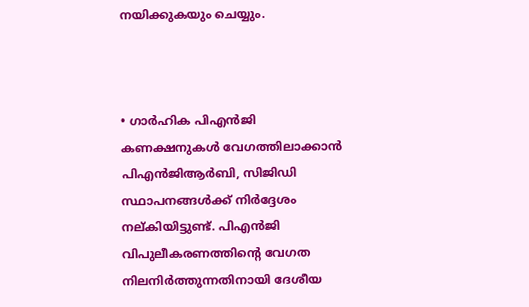നയിക്കുകയും ചെയ്യും.



• ഗാർഹിക പിഎൻജി കണക്ഷനുകൾ വേഗത്തിലാക്കാൻ പിഎൻജിആർബി, സിജിഡി സ്ഥാപനങ്ങൾക്ക് നിർദ്ദേശം നല്കിയിട്ടുണ്ട്. പിഎൻജി വിപുലീകരണത്തിൻ്റെ വേഗത നിലനിർത്തുന്നതിനായി ദേശീയ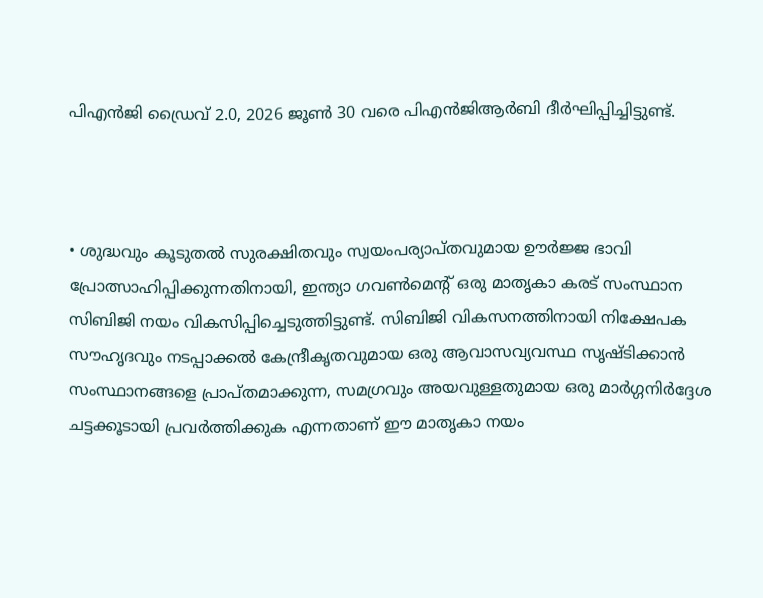പിഎൻജി ഡ്രൈവ് 2.0, 2026 ജൂൺ 30 വരെ പിഎൻജിആർബി ദീർഘിപ്പിച്ചിട്ടുണ്ട്.



• ശുദ്ധവും കൂടുതൽ സുരക്ഷിതവും സ്വയംപര്യാപ്തവുമായ ഊർജ്ജ ഭാവി പ്രോത്സാഹിപ്പിക്കുന്നതിനായി, ഇന്ത്യാ ഗവൺമെൻ്റ് ഒരു മാതൃകാ കരട് സംസ്ഥാന സിബിജി നയം വികസിപ്പിച്ചെടുത്തിട്ടുണ്ട്. സിബിജി വികസനത്തിനായി നിക്ഷേപക സൗഹൃദവും നടപ്പാക്കൽ കേന്ദ്രീകൃതവുമായ ഒരു ആവാസവ്യവസ്ഥ സൃഷ്ടിക്കാൻ സംസ്ഥാനങ്ങളെ പ്രാപ്തമാക്കുന്ന, സമഗ്രവും അയവുള്ളതുമായ ഒരു മാർഗ്ഗനിർദ്ദേശ ചട്ടക്കൂടായി പ്രവർത്തിക്കുക എന്നതാണ് ഈ മാതൃകാ നയം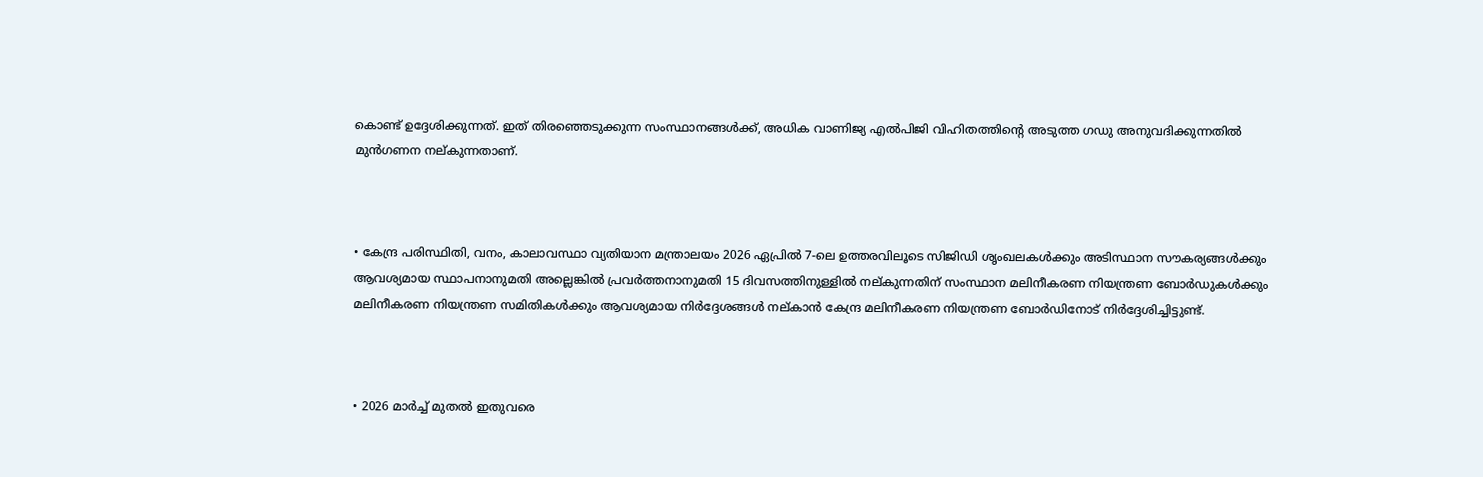കൊണ്ട് ഉദ്ദേശിക്കുന്നത്. ഇത് തിരഞ്ഞെടുക്കുന്ന സംസ്ഥാനങ്ങൾക്ക്, അധിക വാണിജ്യ എൽപിജി വിഹിതത്തിൻ്റെ അടുത്ത ഗഡു അനുവദിക്കുന്നതിൽ മുൻഗണന നല്കുന്നതാണ്.



• കേന്ദ്ര പരിസ്ഥിതി, വനം, കാലാവസ്ഥാ വ്യതിയാന മന്ത്രാലയം 2026 ഏപ്രിൽ 7-ലെ ഉത്തരവിലൂടെ സിജിഡി ശൃംഖലകൾക്കും അടിസ്ഥാന സൗകര്യങ്ങൾക്കും ആവശ്യമായ സ്ഥാപനാനുമതി അല്ലെങ്കിൽ പ്രവർത്തനാനുമതി 15 ദിവസത്തിനുള്ളിൽ നല്കുന്നതിന് സംസ്ഥാന മലിനീകരണ നിയന്ത്രണ ബോർഡുകൾക്കും മലിനീകരണ നിയന്ത്രണ സമിതികൾക്കും ആവശ്യമായ നിർദ്ദേശങ്ങൾ നല്കാൻ കേന്ദ്ര മലിനീകരണ നിയന്ത്രണ ബോർഡിനോട് നിർദ്ദേശിച്ചിട്ടുണ്ട്.



• 2026 മാർച്ച് മുതൽ ഇതുവരെ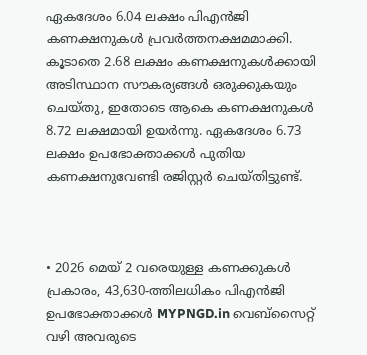ഏകദേശം 6.04 ലക്ഷം പി‌എൻ‌ജി കണക്ഷനുകൾ പ്രവർത്തനക്ഷമമാക്കി. കൂടാതെ 2.68 ലക്ഷം കണക്ഷനുകൾക്കായി അടിസ്ഥാന സൗകര്യങ്ങൾ ഒരുക്കുകയും ചെയ്തു, ഇതോടെ ആകെ കണക്ഷനുകൾ 8.72 ലക്ഷമായി ഉയർന്നു. ഏകദേശം 6.73 ലക്ഷം ഉപഭോക്താക്കൾ പുതിയ കണക്ഷനുവേണ്ടി രജിസ്റ്റർ ചെയ്തിട്ടുണ്ട്.



• 2026 മെയ് 2 വരെയുള്ള കണക്കുകൾ പ്രകാരം, 43,630-ത്തിലധികം പിഎൻജി ഉപഭോക്താക്കൾ MYPNGD.in വെബ്‌സൈറ്റ് വഴി അവരുടെ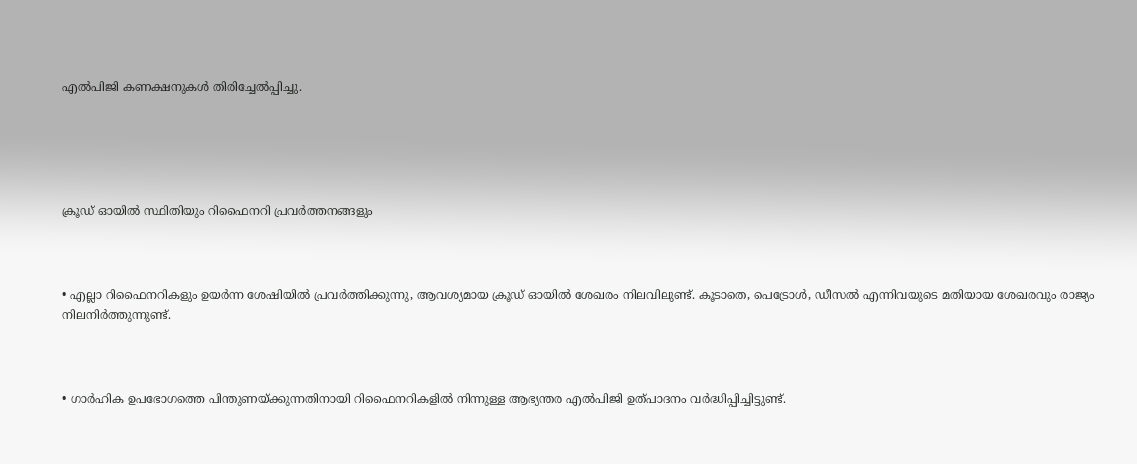എൽപിജി കണക്ഷനുകൾ തിരിച്ചേൽപ്പിച്ചു.





ക്രൂഡ് ഓയിൽ സ്ഥിതിയും റിഫൈനറി പ്രവർത്തനങ്ങളും



• എല്ലാ റിഫൈനറികളും ഉയർന്ന ശേഷിയിൽ പ്രവർത്തിക്കുന്നു, ആവശ്യമായ ക്രൂഡ് ഓയിൽ ശേഖരം നിലവിലുണ്ട്. കൂടാതെ, പെട്രോൾ, ഡീസൽ എന്നിവയുടെ മതിയായ ശേഖരവും രാജ്യം നിലനിർത്തുന്നുണ്ട്.



• ഗാർഹിക ഉപഭോഗത്തെ പിന്തുണയ്ക്കുന്നതിനായി റിഫൈനറികളിൽ നിന്നുള്ള ആഭ്യന്തര എൽപിജി ഉത്പാദനം വർദ്ധിപ്പിച്ചിട്ടുണ്ട്.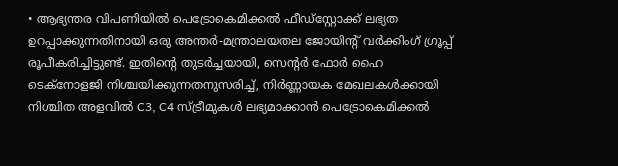• ആഭ്യന്തര വിപണിയിൽ പെട്രോകെമിക്കൽ ഫീഡ്‌സ്റ്റോക്ക് ലഭ്യത ഉറപ്പാക്കുന്നതിനായി ഒരു അന്തർ-മന്ത്രാലയതല ജോയിൻ്റ് വർക്കിംഗ് ഗ്രൂപ്പ് രൂപീകരിച്ചിട്ടുണ്ട്. ഇതിൻ്റെ തുടർച്ചയായി, സെൻ്റർ ഫോർ ഹൈ ടെക്നോളജി നിശ്ചയിക്കുന്നതനുസരിച്ച്, നിർണ്ണായക മേഖലകൾക്കായി നിശ്ചിത അളവിൽ C3, C4 സ്ട്രീമുകൾ ലഭ്യമാക്കാൻ പെട്രോകെമിക്കൽ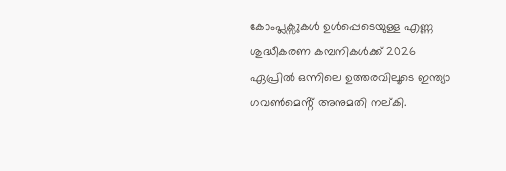കോംപ്ലക്സുകൾ ഉൾപ്പെടെയുള്ള എണ്ണ ശുദ്ധീകരണ കമ്പനികൾക്ക് 2026 ഏപ്രിൽ ഒന്നിലെ ഉത്തരവിലൂടെ ഇന്ത്യാ ഗവൺമെൻ്റ് അനുമതി നല്കി.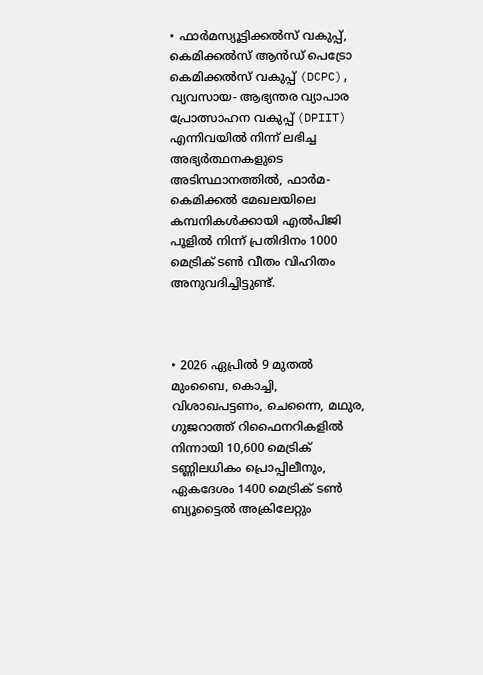• ഫാർമസ്യൂട്ടിക്കൽസ് വകുപ്പ്, കെമിക്കൽസ് ആൻഡ് പെട്രോ കെമിക്കൽസ് വകുപ്പ് (DCPC), വ്യവസായ- ആഭ്യന്തര വ്യാപാര പ്രോത്സാഹന വകുപ്പ് (DPIIT) എന്നിവയിൽ നിന്ന് ലഭിച്ച അഭ്യർത്ഥനകളുടെ അടിസ്ഥാനത്തിൽ, ഫാർമ-കെമിക്കൽ മേഖലയിലെ കമ്പനികൾക്കായി എൽപിജി പൂളിൽ നിന്ന് പ്രതിദിനം 1000 മെട്രിക് ടൺ വീതം വിഹിതം അനുവദിച്ചിട്ടുണ്ട്.



• 2026 ഏപ്രിൽ 9 മുതൽ മുംബൈ, കൊച്ചി, വിശാഖപട്ടണം, ചെന്നൈ, മഥുര, ഗുജറാത്ത് റിഫൈനറികളിൽ നിന്നായി 10,600 മെട്രിക് ടണ്ണിലധികം പ്രൊപ്പിലീനും, ഏകദേശം 1400 മെട്രിക് ടൺ ബ്യൂട്ടൈൽ അക്രിലേറ്റും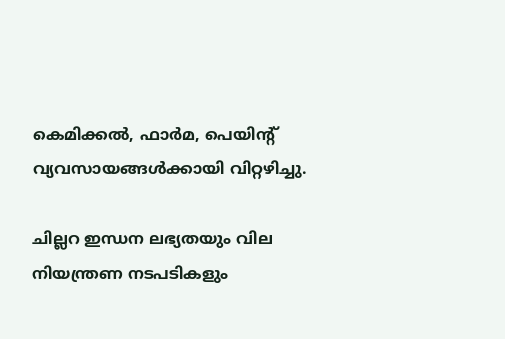കെമിക്കൽ, ഫാർമ, പെയിൻ്റ് വ്യവസായങ്ങൾക്കായി വിറ്റഴിച്ചു.

ചില്ലറ ഇന്ധന ലഭ്യതയും വില നിയന്ത്രണ നടപടികളും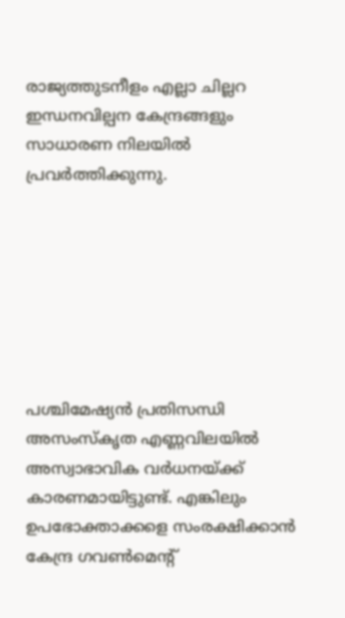രാജ്യത്തുടനീളം എല്ലാ ചില്ലറ ഇന്ധനവില്പന കേന്ദ്രങ്ങളും സാധാരണ നിലയിൽ പ്രവർത്തിക്കുന്നു.







പശ്ചിമേഷ്യൻ പ്രതിസന്ധി അസംസ്‌കൃത എണ്ണവിലയിൽ അസ്വാഭാവിക വർധനയ്ക്ക് കാരണമായിട്ടുണ്ട്. എങ്കിലും ഉപഭോക്താക്കളെ സംരക്ഷിക്കാന്‍ കേന്ദ്ര ഗവൺമെൻ്റ്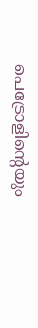പെട്രോളിൻ്റെയും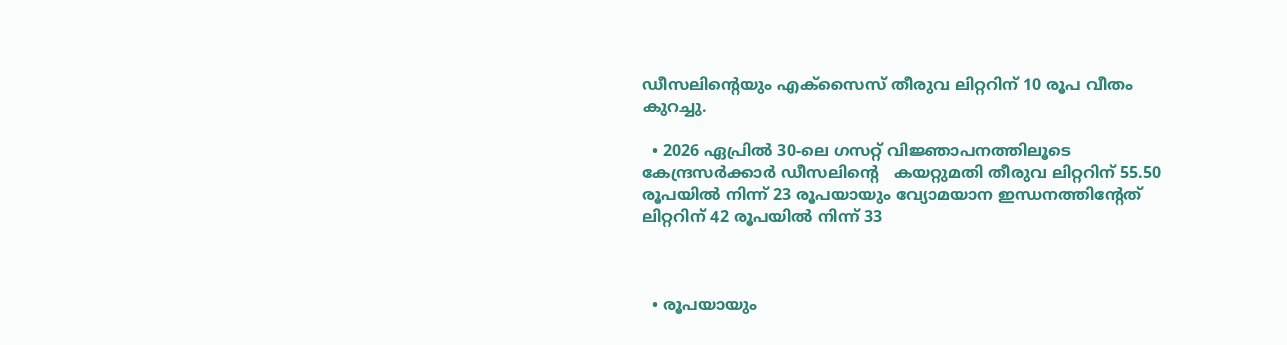ഡീസലിൻ്റെയും എക്സൈസ് തീരുവ ലിറ്ററിന് 10 രൂപ വീതം കുറച്ചു.

  • 2026 ഏപ്രിൽ 30-ലെ ഗസറ്റ് വിജ്ഞാപനത്തിലൂടെ കേന്ദ്രസർക്കാർ ഡീസലിൻ്റെ   കയറ്റുമതി തീരുവ ലിറ്ററിന് 55.50 രൂപയിൽ നിന്ന് 23 രൂപയായും വ്യോമയാന ഇന്ധനത്തിൻ്റേത് ലിറ്ററിന് 42 രൂപയിൽ നിന്ന് 33



  • രൂപയായും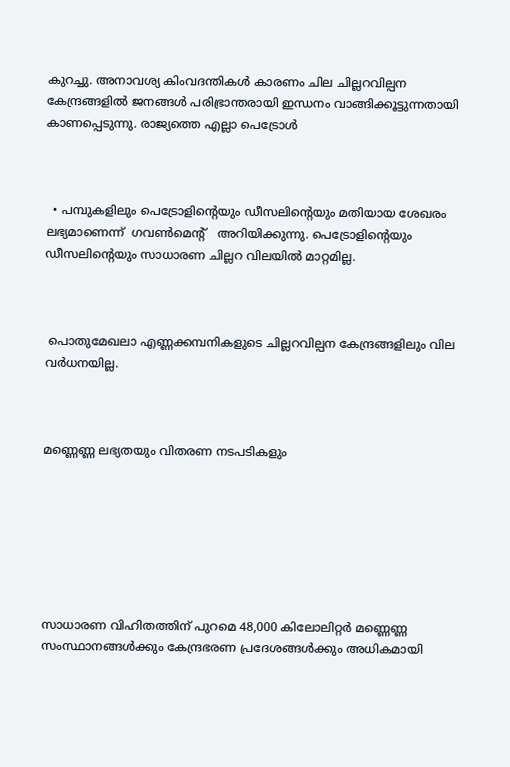കുറച്ചു. അനാവശ്യ കിംവദന്തികൾ കാരണം ചില ചില്ലറവില്പന കേന്ദ്രങ്ങളില്‍ ജനങ്ങള്‍ പരിഭ്രാന്തരായി ഇന്ധനം വാങ്ങിക്കൂട്ടുന്നതായി കാണപ്പെടുന്നു. രാജ്യത്തെ എല്ലാ പെട്രോൾ



  • പമ്പുകളിലും പെട്രോളിൻ്റെയും ഡീസലിൻ്റെയും മതിയായ ശേഖരം ലഭ്യമാണെന്ന്  ഗവൺമെൻ്റ്   അറിയിക്കുന്നു. പെട്രോളിൻ്റെയും ഡീസലിൻ്റെയും സാധാരണ ചില്ലറ വിലയിൽ മാറ്റമില്ല.



 പൊതുമേഖലാ എണ്ണക്കമ്പനികളുടെ ചില്ലറവില്പന കേന്ദ്രങ്ങളിലും വില വർധനയില്ല.



മണ്ണെണ്ണ ലഭ്യതയും വിതരണ നടപടികളും







സാധാരണ വിഹിതത്തിന് പുറമെ 48,000 കിലോലിറ്റര്‍ മണ്ണെണ്ണ സംസ്ഥാനങ്ങൾക്കും കേന്ദ്രഭരണ പ്രദേശങ്ങൾക്കും അധികമായി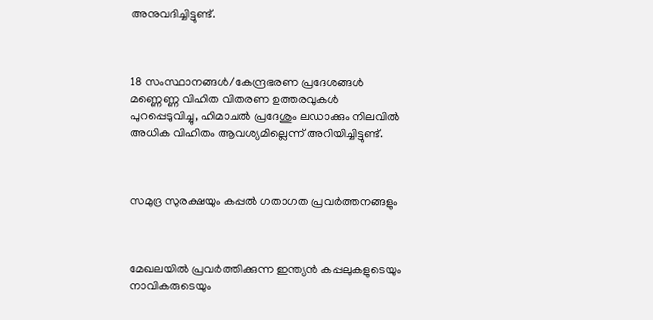അനുവദിച്ചിട്ടുണ്ട്.



18 സംസ്ഥാനങ്ങൾ/കേന്ദ്രഭരണ പ്രദേശങ്ങൾ മണ്ണെണ്ണ വിഹിത വിതരണ ഉത്തരവുകൾ പുറപ്പെടുവിച്ചു, ഹിമാചൽ പ്രദേശും ലഡാക്കും നിലവിൽ അധിക വിഹിതം ആവശ്യമില്ലെന്ന് അറിയിച്ചിട്ടുണ്ട്.



സമുദ്ര സുരക്ഷയും കപ്പല്‍ ഗതാഗത പ്രവർത്തനങ്ങളും



മേഖലയിൽ പ്രവർത്തിക്കുന്ന ഇന്ത്യൻ കപ്പലുകളുടെയും നാവികരുടെയും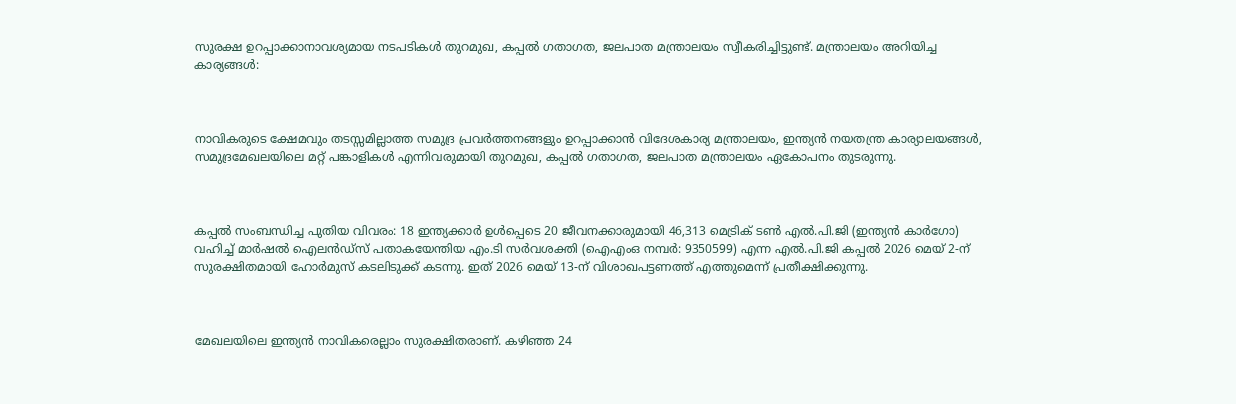സുരക്ഷ ഉറപ്പാക്കാനാവശ്യമായ നടപടികള്‍ തുറമുഖ, കപ്പൽ ഗതാഗത, ജലപാത മന്ത്രാലയം സ്വീകരിച്ചിട്ടുണ്ട്. മന്ത്രാലയം അറിയിച്ച കാര്യങ്ങള്‍:



നാവികരുടെ ക്ഷേമവും തടസ്സമില്ലാത്ത സമുദ്ര പ്രവർത്തനങ്ങളും ഉറപ്പാക്കാന്‍ വിദേശകാര്യ മന്ത്രാലയം, ഇന്ത്യൻ നയതന്ത്ര കാര്യാലയങ്ങള്‍, സമുദ്രമേഖലയിലെ മറ്റ് പങ്കാളികൾ എന്നിവരുമായി തുറമുഖ, കപ്പൽ ഗതാഗത, ജലപാത മന്ത്രാലയം ഏകോപനം തുടരുന്നു.



കപ്പല്‍ സംബന്ധിച്ച പുതിയ വിവരം: 18 ഇന്ത്യക്കാർ ഉൾപ്പെടെ 20 ജീവനക്കാരുമായി 46,313 മെട്രിക് ടൺ എൽ.പി.ജി (ഇന്ത്യൻ കാർഗോ) വഹിച്ച് മാർഷൽ ഐലൻഡ്‌സ് പതാകയേന്തിയ എം.ടി സർവശക്തി (ഐഎംഒ നമ്പര്‍: 9350599) എന്ന എൽ.പി.ജി കപ്പൽ 2026 മെയ് 2-ന് സുരക്ഷിതമായി ഹോർമുസ് കടലിടുക്ക് കടന്നു. ഇത് 2026 മെയ് 13-ന് വിശാഖപട്ടണത്ത് എത്തുമെന്ന് പ്രതീക്ഷിക്കുന്നു.



മേഖലയിലെ ഇന്ത്യൻ നാവികരെല്ലാം സുരക്ഷിതരാണ്. കഴിഞ്ഞ 24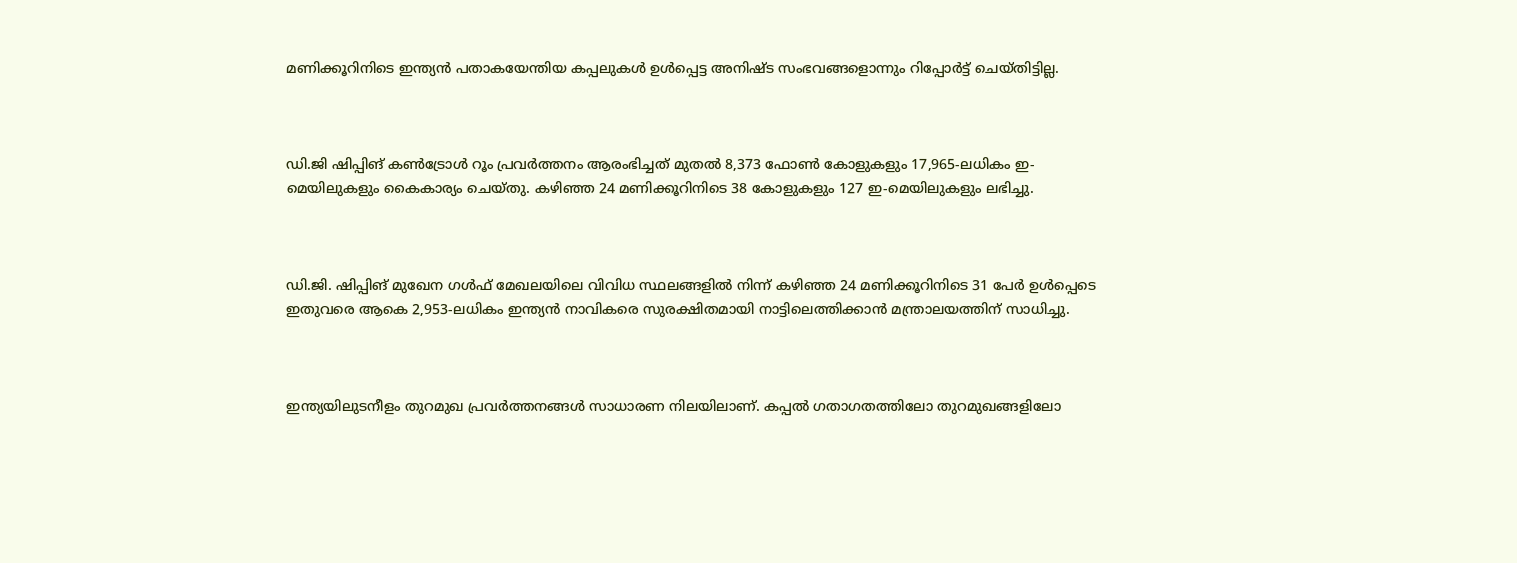മണിക്കൂറിനിടെ ഇന്ത്യൻ പതാകയേന്തിയ കപ്പലുകൾ ഉൾപ്പെട്ട അനിഷ്ട സംഭവങ്ങളൊന്നും റിപ്പോർട്ട് ചെയ്തിട്ടില്ല.



ഡി.ജി ഷിപ്പിങ് കൺട്രോൾ റൂം പ്രവർത്തനം ആരംഭിച്ചത് മുതൽ 8,373 ഫോണ്‍ കോളുകളും 17,965-ലധികം ഇ-മെയിലുകളും കൈകാര്യം ചെയ്തു. കഴിഞ്ഞ 24 മണിക്കൂറിനിടെ 38 കോളുകളും 127 ഇ-മെയിലുകളും ലഭിച്ചു.



ഡി.ജി. ഷിപ്പിങ് മുഖേന ഗൾഫ് മേഖലയിലെ വിവിധ സ്ഥലങ്ങളിൽ നിന്ന് കഴിഞ്ഞ 24 മണിക്കൂറിനിടെ 31 പേർ ഉൾപ്പെടെ ഇതുവരെ ആകെ 2,953-ലധികം ഇന്ത്യൻ നാവികരെ സുരക്ഷിതമായി നാട്ടിലെത്തിക്കാൻ മന്ത്രാലയത്തിന് സാധിച്ചു.



ഇന്ത്യയിലുടനീളം തുറമുഖ പ്രവർത്തനങ്ങൾ സാധാരണ നിലയിലാണ്. കപ്പല്‍ ഗതാഗതത്തിലോ തുറമുഖങ്ങളിലോ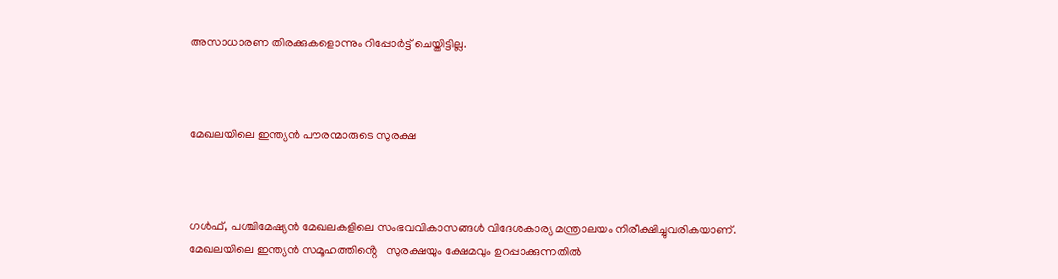അസാധാരണ തിരക്കുകളൊന്നും റിപ്പോർട്ട് ചെയ്തിട്ടില്ല.



മേഖലയിലെ ഇന്ത്യൻ പൗരന്മാരുടെ സുരക്ഷ



ഗൾഫ്, പശ്ചിമേഷ്യൻ മേഖലകളിലെ സംഭവവികാസങ്ങൾ വിദേശകാര്യ മന്ത്രാലയം നിരീക്ഷിച്ചുവരികയാണ്. മേഖലയിലെ ഇന്ത്യൻ സമൂഹത്തിൻ്റെ   സുരക്ഷയും ക്ഷേമവും ഉറപ്പാക്കുന്നതിൽ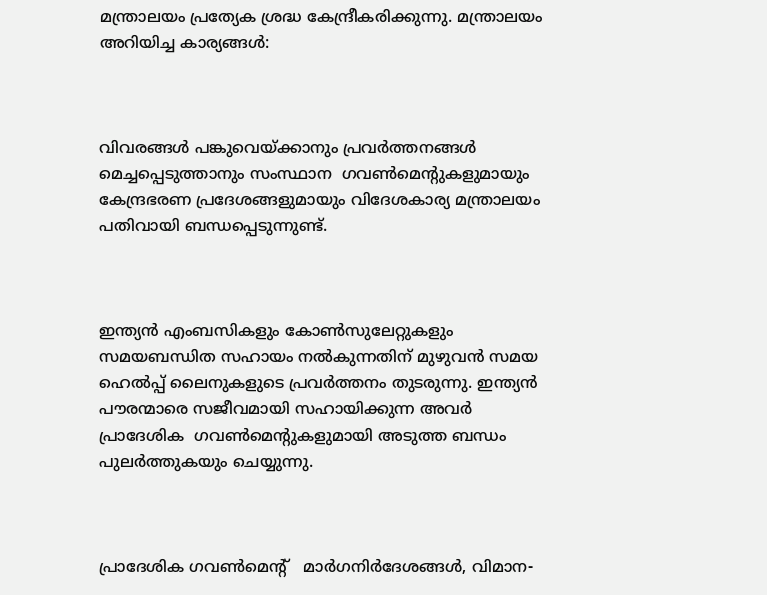മന്ത്രാലയം പ്രത്യേക ശ്രദ്ധ കേന്ദ്രീകരിക്കുന്നു. മന്ത്രാലയം അറിയിച്ച കാര്യങ്ങള്‍:



വിവരങ്ങൾ പങ്കുവെയ്ക്കാനും പ്രവർത്തനങ്ങൾ മെച്ചപ്പെടുത്താനും സംസ്ഥാന  ഗവൺമെൻ്റുകളുമായും കേന്ദ്രഭരണ പ്രദേശങ്ങളുമായും വിദേശകാര്യ മന്ത്രാലയം പതിവായി ബന്ധപ്പെടുന്നുണ്ട്.



ഇന്ത്യൻ എംബസികളും കോൺസുലേറ്റുകളും സമയബന്ധിത സഹായം നൽകുന്നതിന് മുഴുവൻ സമയ ഹെൽപ്പ് ലൈനുകളുടെ പ്രവര്‍ത്തനം തുടരുന്നു. ഇന്ത്യന്‍ പൗരന്മാരെ സജീവമായി സഹായിക്കുന്ന അവര്‍ പ്രാദേശിക  ഗവൺമെൻ്റുകളുമായി അടുത്ത ബന്ധം പുലർത്തുകയും ചെയ്യുന്നു.



പ്രാദേശിക ഗവൺമെൻ്റ്   മാർഗനിർദേശങ്ങൾ, വിമാന-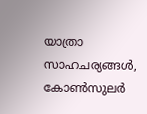യാത്രാ സാഹചര്യങ്ങൾ, കോൺസുലർ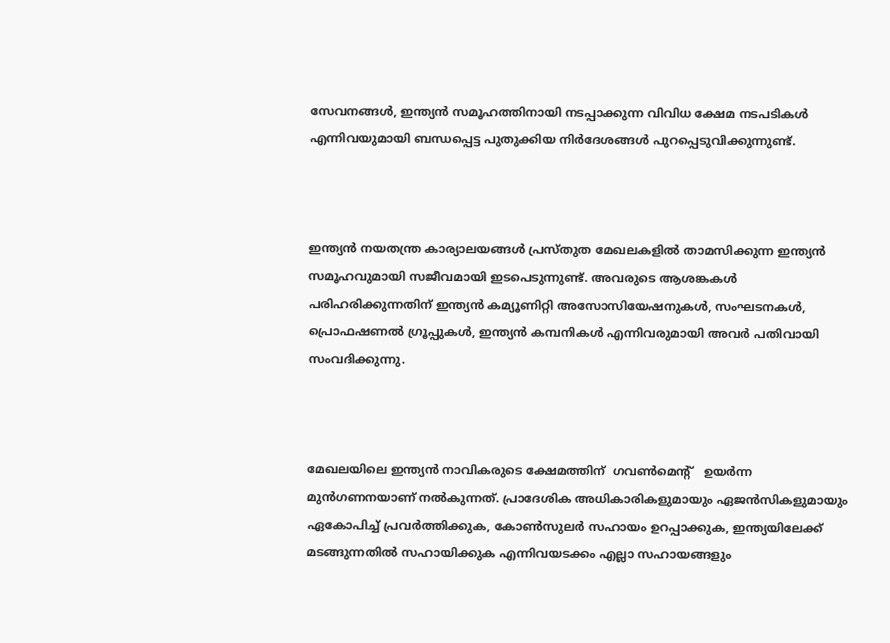സേവനങ്ങൾ, ഇന്ത്യന്‍ സമൂഹത്തിനായി നടപ്പാക്കുന്ന വിവിധ ക്ഷേമ നടപടികൾ എന്നിവയുമായി ബന്ധപ്പെട്ട പുതുക്കിയ നിർദേശങ്ങൾ പുറപ്പെടുവിക്കുന്നുണ്ട്.



ഇന്ത്യൻ നയതന്ത്ര കാര്യാലയങ്ങള്‍ പ്രസ്തുത മേഖലകളില്‍ താമസിക്കുന്ന ഇന്ത്യൻ സമൂഹവുമായി സജീവമായി ഇടപെടുന്നുണ്ട്. അവരുടെ ആശങ്കകൾ പരിഹരിക്കുന്നതിന് ഇന്ത്യൻ കമ്യൂണിറ്റി അസോസിയേഷനുകൾ, സംഘടനകൾ, പ്രൊഫഷണൽ ഗ്രൂപ്പുകൾ, ഇന്ത്യൻ കമ്പനികൾ എന്നിവരുമായി അവർ പതിവായി സംവദിക്കുന്നു.



മേഖലയിലെ ഇന്ത്യൻ നാവികരുടെ ക്ഷേമത്തിന്  ഗവൺമെൻ്റ്   ഉയർന്ന മുൻഗണനയാണ് നൽകുന്നത്. പ്രാദേശിക അധികാരികളുമായും ഏജൻസികളുമായും ഏകോപിച്ച് പ്രവര്‍ത്തിക്കുക, കോൺസുലർ സഹായം ഉറപ്പാക്കുക, ഇന്ത്യയിലേക്ക് മടങ്ങുന്നതില്‍ സഹായിക്കുക എന്നിവയടക്കം എല്ലാ സഹായങ്ങളും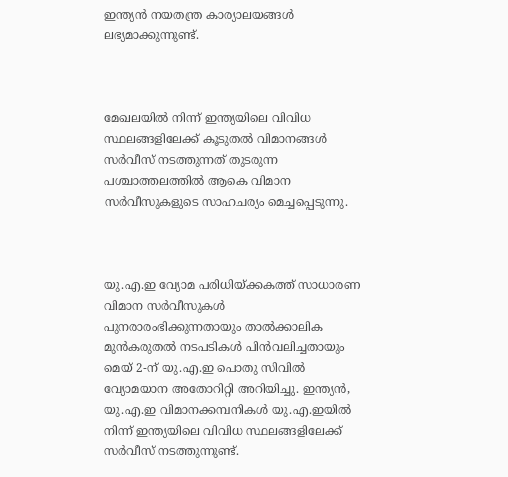ഇന്ത്യൻ നയതന്ത്ര കാര്യാലയങ്ങള്‍ ലഭ്യമാക്കുന്നുണ്ട്.



മേഖലയിൽ നിന്ന് ഇന്ത്യയിലെ വിവിധ സ്ഥലങ്ങളിലേക്ക് കൂടുതൽ വിമാനങ്ങൾ സർവീസ് നടത്തുന്നത് തുടരുന്ന പശ്ചാത്തലത്തില്‍ ആകെ വിമാന സർവീസുകളുടെ സാഹചര്യം മെച്ചപ്പെടുന്നു.



യു.എ.ഇ വ്യോമ പരിധിയ്ക്കകത്ത് സാധാരണ വിമാന സർവീസുകൾ പുനരാരംഭിക്കുന്നതായും താൽക്കാലിക മുൻകരുതൽ നടപടികൾ പിൻവലിച്ചതായും മെയ് 2-ന് യു.എ.ഇ പൊതു സിവിൽ വ്യോമയാന അതോറിറ്റി അറിയിച്ചു. ഇന്ത്യൻ, യു.എ.ഇ വിമാനക്കമ്പനികൾ യു.എ.ഇയിൽ നിന്ന് ഇന്ത്യയിലെ വിവിധ സ്ഥലങ്ങളിലേക്ക് സർവീസ് നടത്തുന്നുണ്ട്.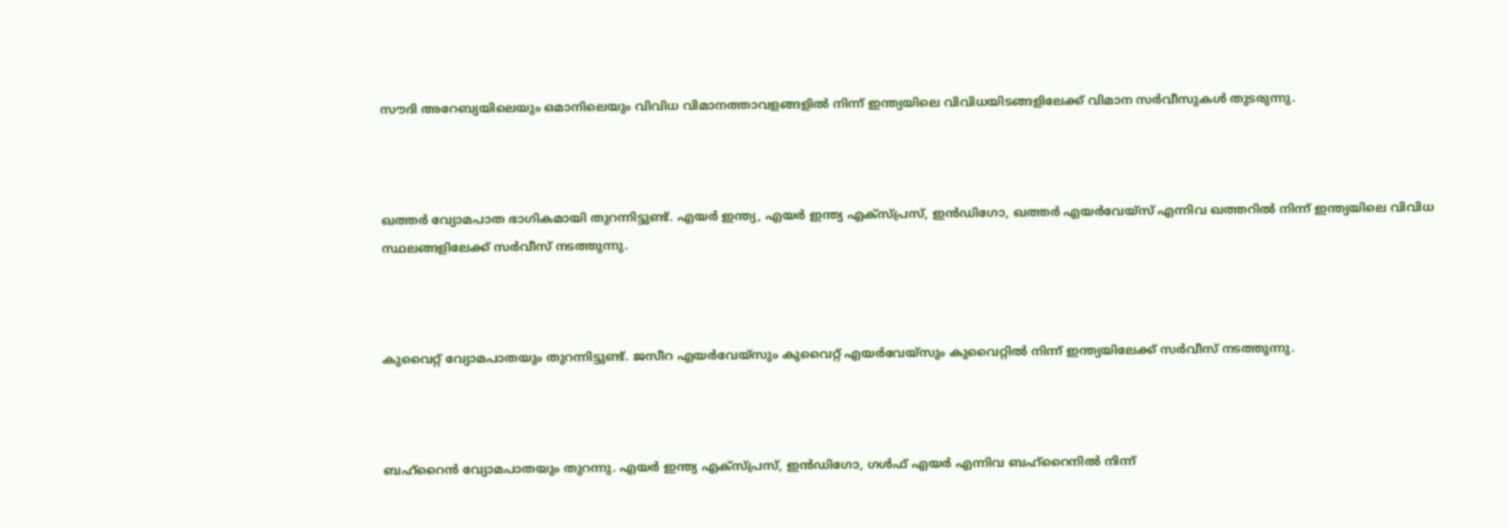സൗദി അറേബ്യയിലെയും ഒമാനിലെയും വിവിധ വിമാനത്താവളങ്ങളിൽ നിന്ന് ഇന്ത്യയിലെ വിവിധയിടങ്ങളിലേക്ക് വിമാന സർവീസുകള്‍ തുടരുന്നു.



ഖത്തർ വ്യോമപാത ഭാഗികമായി തുറന്നിട്ടുണ്ട്. എയർ ഇന്ത്യ, എയർ ഇന്ത്യ എക്സ്പ്രസ്, ഇൻഡിഗോ, ഖത്തർ എയർവേയ്‌സ് എന്നിവ ഖത്തറിൽ നിന്ന് ഇന്ത്യയിലെ വിവിധ സ്ഥലങ്ങളിലേക്ക് സർവീസ് നടത്തുന്നു.



കുവൈറ്റ് വ്യോമപാതയും തുറന്നിട്ടുണ്ട്. ജസീറ എയർവേയ്‌സും കുവൈറ്റ് എയർവേയ്‌സും കുവൈറ്റിൽ നിന്ന് ഇന്ത്യയിലേക്ക് സർവീസ് നടത്തുന്നു.



ബഹ്‌റൈൻ വ്യോമപാതയും തുറന്നു. എയർ ഇന്ത്യ എക്സ്പ്രസ്, ഇൻഡിഗോ, ഗൾഫ് എയർ എന്നിവ ബഹ്‌റൈനിൽ നിന്ന്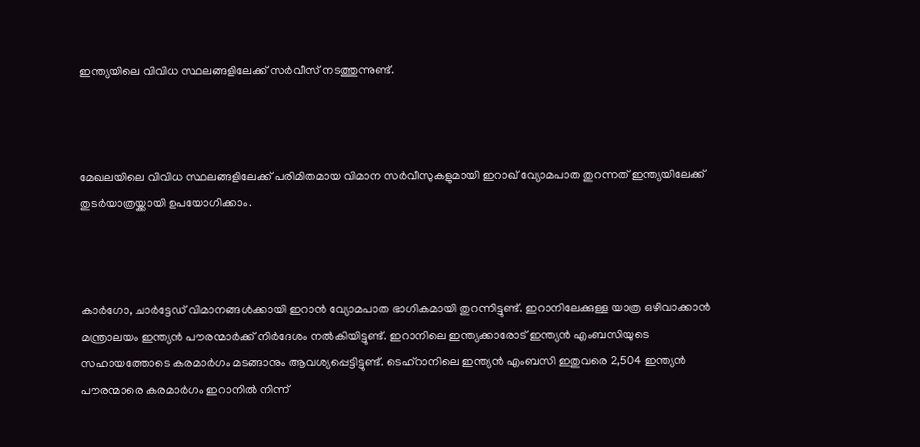ഇന്ത്യയിലെ വിവിധ സ്ഥലങ്ങളിലേക്ക് സർവീസ് നടത്തുന്നുണ്ട്.



മേഖലയിലെ വിവിധ സ്ഥലങ്ങളിലേക്ക് പരിമിതമായ വിമാന സർവീസുകളുമായി ഇറാഖ് വ്യോമപാത തുറന്നത് ഇന്ത്യയിലേക്ക് തുടർയാത്രയ്ക്കായി ഉപയോഗിക്കാം.



കാർഗോ, ചാർട്ടേഡ് വിമാനങ്ങൾക്കായി ഇറാൻ വ്യോമപാത ഭാഗികമായി തുറന്നിട്ടുണ്ട്. ഇറാനിലേക്കുള്ള യാത്ര ഒഴിവാക്കാൻ മന്ത്രാലയം ഇന്ത്യൻ പൗരന്മാർക്ക് നിർദേശം നൽകിയിട്ടുണ്ട്. ഇറാനിലെ ഇന്ത്യക്കാരോട് ഇന്ത്യന്‍ എംബസിയുടെ സഹായത്തോടെ കരമാർഗം മടങ്ങാനും ആവശ്യപ്പെട്ടിട്ടുണ്ട്. ടെഹ്‌റാനിലെ ഇന്ത്യന്‍ എംബസി ഇതുവരെ 2,504 ഇന്ത്യൻ പൗരന്മാരെ കരമാർഗം ഇറാനിൽ നിന്ന്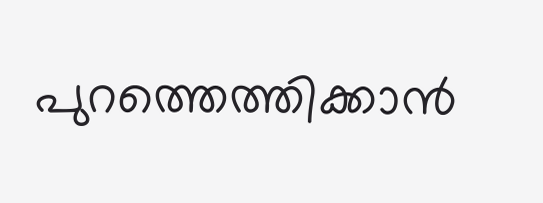പുറത്തെത്തിക്കാൻ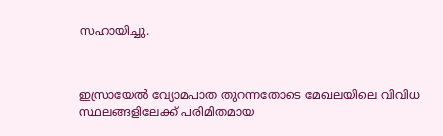സഹായിച്ചു.



ഇസ്രായേൽ വ്യോമപാത തുറന്നതോടെ മേഖലയിലെ വിവിധ സ്ഥലങ്ങളിലേക്ക് പരിമിതമായ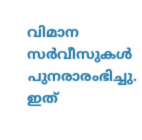വിമാന സർവീസുകൾ പുനരാരംഭിച്ചു. ഇത്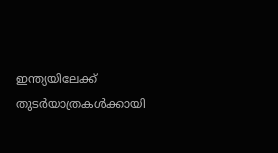ഇന്ത്യയിലേക്ക് തുടര്‍യാത്രകള്‍ക്കായി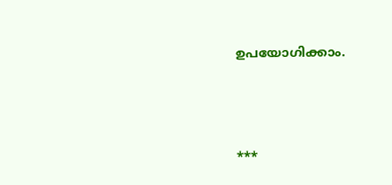ഉപയോഗിക്കാം.



***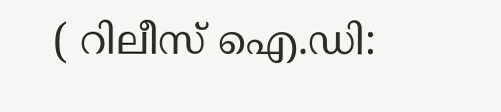( റിലീസ് ഐ.ഡി: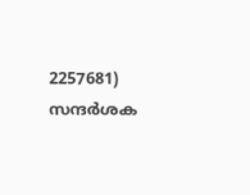2257681) സന്ദര്‍ശക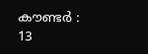കൗണ്ടര്‍ : 13